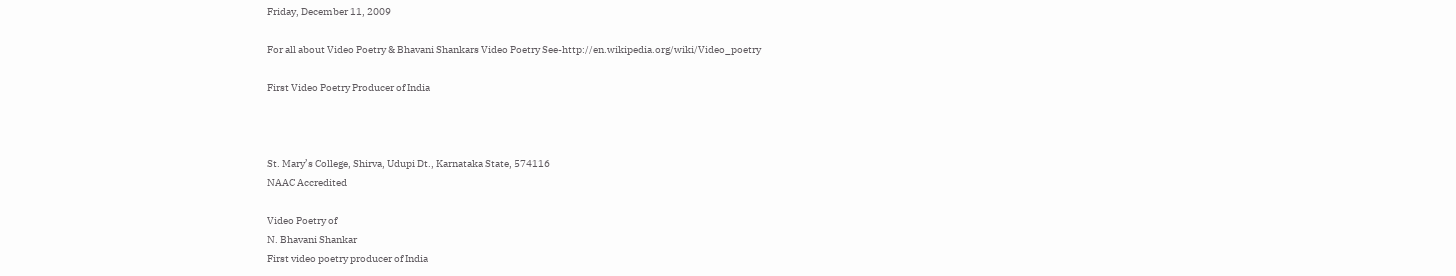Friday, December 11, 2009

For all about Video Poetry & Bhavani Shankars Video Poetry See-http://en.wikipedia.org/wiki/Video_poetry

First Video Poetry Producer of India



St. Mary’s College, Shirva, Udupi Dt., Karnataka State, 574116
NAAC Accredited

Video Poetry of
N. Bhavani Shankar
First video poetry producer of India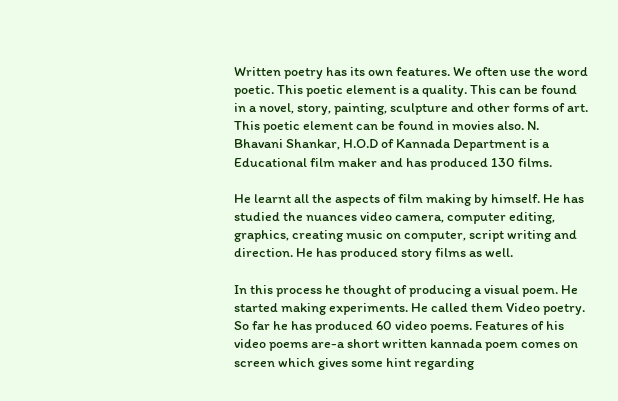Written poetry has its own features. We often use the word poetic. This poetic element is a quality. This can be found in a novel, story, painting, sculpture and other forms of art. This poetic element can be found in movies also. N. Bhavani Shankar, H.O.D of Kannada Department is a Educational film maker and has produced 130 films.

He learnt all the aspects of film making by himself. He has studied the nuances video camera, computer editing, graphics, creating music on computer, script writing and direction. He has produced story films as well.

In this process he thought of producing a visual poem. He started making experiments. He called them Video poetry. So far he has produced 60 video poems. Features of his video poems are-a short written kannada poem comes on screen which gives some hint regarding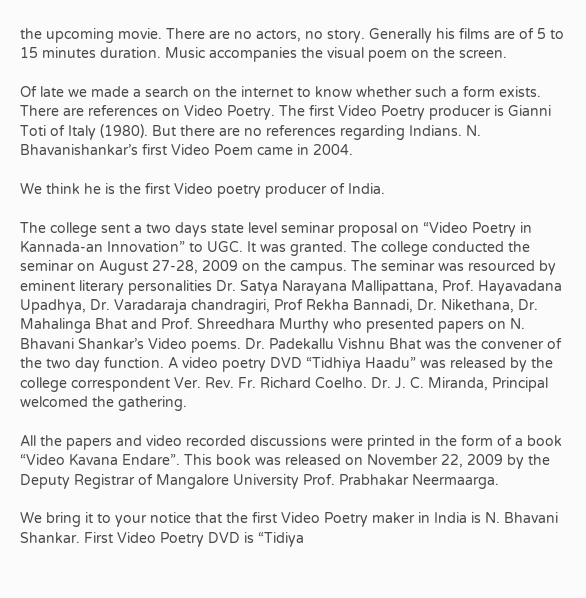the upcoming movie. There are no actors, no story. Generally his films are of 5 to 15 minutes duration. Music accompanies the visual poem on the screen.

Of late we made a search on the internet to know whether such a form exists. There are references on Video Poetry. The first Video Poetry producer is Gianni Toti of Italy (1980). But there are no references regarding Indians. N. Bhavanishankar’s first Video Poem came in 2004.

We think he is the first Video poetry producer of India.

The college sent a two days state level seminar proposal on “Video Poetry in Kannada-an Innovation” to UGC. It was granted. The college conducted the seminar on August 27-28, 2009 on the campus. The seminar was resourced by eminent literary personalities Dr. Satya Narayana Mallipattana, Prof. Hayavadana Upadhya, Dr. Varadaraja chandragiri, Prof Rekha Bannadi, Dr. Nikethana, Dr. Mahalinga Bhat and Prof. Shreedhara Murthy who presented papers on N. Bhavani Shankar’s Video poems. Dr. Padekallu Vishnu Bhat was the convener of the two day function. A video poetry DVD “Tidhiya Haadu” was released by the college correspondent Ver. Rev. Fr. Richard Coelho. Dr. J. C. Miranda, Principal welcomed the gathering.

All the papers and video recorded discussions were printed in the form of a book “Video Kavana Endare”. This book was released on November 22, 2009 by the Deputy Registrar of Mangalore University Prof. Prabhakar Neermaarga.

We bring it to your notice that the first Video Poetry maker in India is N. Bhavani Shankar. First Video Poetry DVD is “Tidiya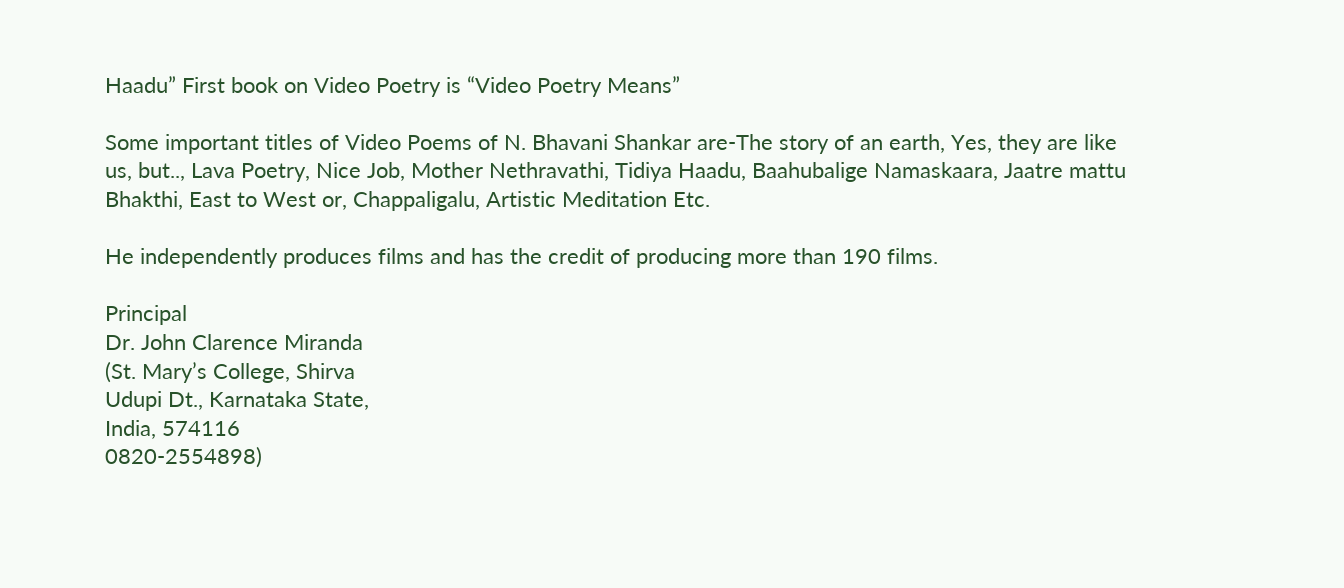Haadu” First book on Video Poetry is “Video Poetry Means”

Some important titles of Video Poems of N. Bhavani Shankar are-The story of an earth, Yes, they are like us, but.., Lava Poetry, Nice Job, Mother Nethravathi, Tidiya Haadu, Baahubalige Namaskaara, Jaatre mattu Bhakthi, East to West or, Chappaligalu, Artistic Meditation Etc.

He independently produces films and has the credit of producing more than 190 films.

Principal
Dr. John Clarence Miranda
(St. Mary’s College, Shirva
Udupi Dt., Karnataka State,
India, 574116
0820-2554898)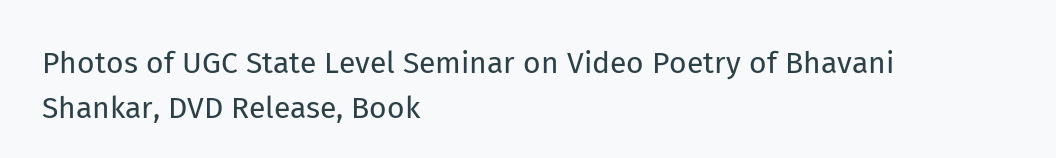Photos of UGC State Level Seminar on Video Poetry of Bhavani Shankar, DVD Release, Book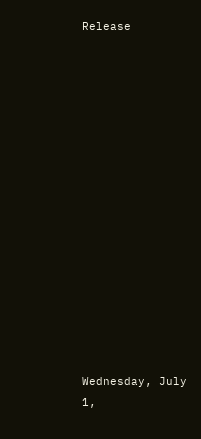Release
















Wednesday, July 1,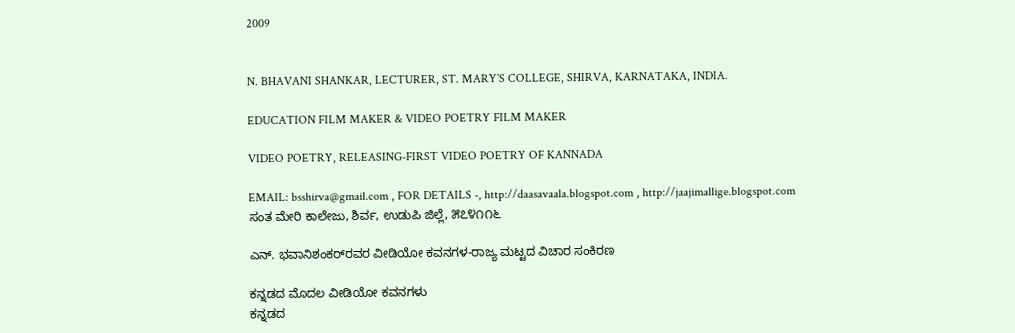2009


N. BHAVANI SHANKAR, LECTURER, ST. MARY’S COLLEGE, SHIRVA, KARNATAKA, INDIA.

EDUCATION FILM MAKER & VIDEO POETRY FILM MAKER

VIDEO POETRY, RELEASING-FIRST VIDEO POETRY OF KANNADA

EMAIL: bsshirva@gmail.com , FOR DETAILS -, http://daasavaala.blogspot.com , http://jaajimallige.blogspot.com
ಸಂತ ಮೇರಿ ಕಾಲೇಜು, ಶಿರ್ವ, ಉಡುಪಿ ಜಿಲ್ಲೆ, ೫೭೪೧೧೬

ಎನ್. ಭವಾನಿಶಂಕರ್‌ರವರ ವೀಡಿಯೋ ಕವನಗಳ-ರಾಜ್ಯ ಮಟ್ಟದ ವಿಚಾರ ಸಂಕಿರಣ

ಕನ್ನಡದ ಮೊದಲ ವೀಡಿಯೋ ಕವನಗಳು
ಕನ್ನಡದ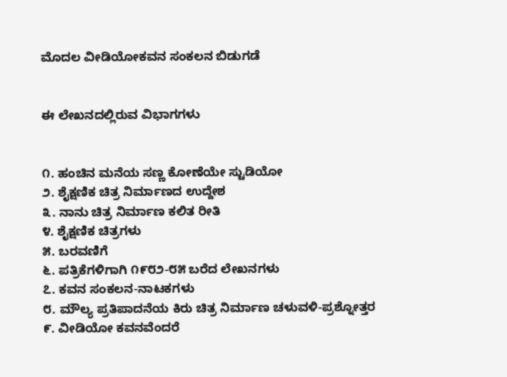ಮೊದಲ ವೀಡಿಯೋಕವನ ಸಂಕಲನ ಬಿಡುಗಡೆ


ಈ ಲೇಖನದಲ್ಲಿರುವ ವಿಭಾಗಗಳು


೧. ಹಂಚಿನ ಮನೆಯ ಸಣ್ಣ ಕೋಣೆಯೇ ಸ್ಟುಡಿಯೋ
೨. ಶೈಕ್ಷಣಿಕ ಚಿತ್ರ ನಿರ್ಮಾಣದ ಉದ್ದೇಶ
೩. ನಾನು ಚಿತ್ರ ನಿರ್ಮಾಣ ಕಲಿತ ರೀತಿ
೪. ಶೈಕ್ಷಣಿಕ ಚಿತ್ರಗಳು
೫. ಬರವಣಿಗೆ
೬. ಪತ್ರಿಕೆಗಳಿಗಾಗಿ ೧೯೮೨-೮೫ ಬರೆದ ಲೇಖನಗಳು
೭. ಕವನ ಸಂಕಲನ-ನಾಟಕಗಳು
೮. ಮೌಲ್ಯ ಪ್ರತಿಪಾದನೆಯ ಕಿರು ಚಿತ್ರ ನಿರ್ಮಾಣ ಚಳುವಳಿ-ಪ್ರಶ್ನೋತ್ತರ
೯. ವೀಡಿಯೋ ಕವನವೆಂದರೆ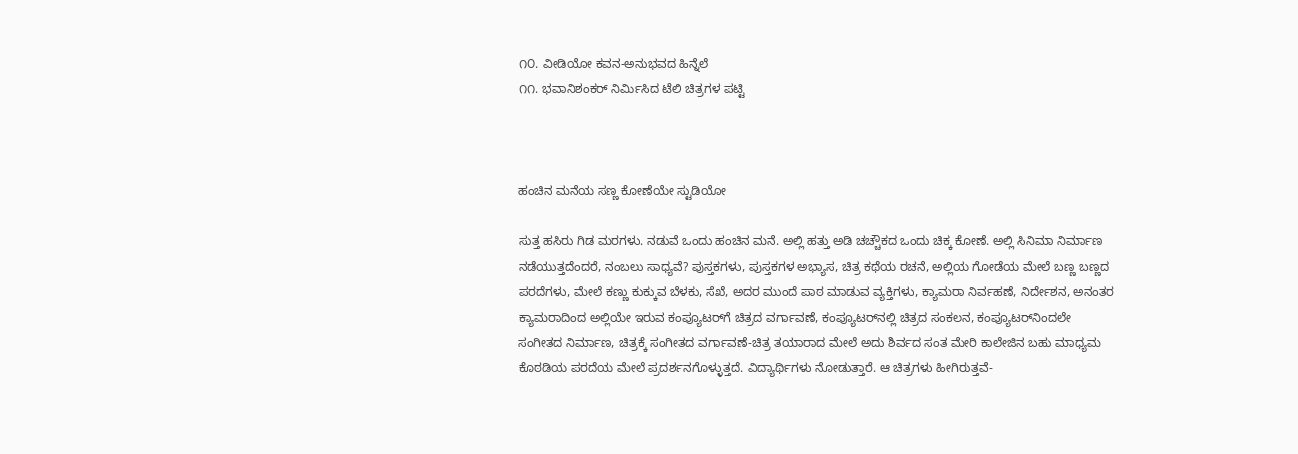೧೦. ವೀಡಿಯೋ ಕವನ-ಅನುಭವದ ಹಿನ್ನೆಲೆ
೧೧. ಭವಾನಿಶಂಕರ್ ನಿರ್ಮಿಸಿದ ಟೆಲಿ ಚಿತ್ರಗಳ ಪಟ್ಟಿ



ಹಂಚಿನ ಮನೆಯ ಸಣ್ಣ ಕೋಣೆಯೇ ಸ್ಟುಡಿಯೋ

ಸುತ್ತ ಹಸಿರು ಗಿಡ ಮರಗಳು. ನಡುವೆ ಒಂದು ಹಂಚಿನ ಮನೆ. ಅಲ್ಲಿ ಹತ್ತು ಅಡಿ ಚಚ್ಚೌಕದ ಒಂದು ಚಿಕ್ಕ ಕೋಣೆ. ಅಲ್ಲಿ ಸಿನಿಮಾ ನಿರ್ಮಾಣ ನಡೆಯುತ್ತದೆಂದರೆ, ನಂಬಲು ಸಾಧ್ಯವೆ? ಪುಸ್ತಕಗಳು, ಪುಸ್ತಕಗಳ ಅಭ್ಯಾಸ, ಚಿತ್ರ ಕಥೆಯ ರಚನೆ, ಅಲ್ಲಿಯ ಗೋಡೆಯ ಮೇಲೆ ಬಣ್ಣ ಬಣ್ಣದ ಪರದೆಗಳು, ಮೇಲೆ ಕಣ್ಣು ಕುಕ್ಕುವ ಬೆಳಕು, ಸೆಖೆ, ಅದರ ಮುಂದೆ ಪಾಠ ಮಾಡುವ ವ್ಯಕ್ತಿಗಳು, ಕ್ಯಾಮರಾ ನಿರ್ವಹಣೆ, ನಿರ್ದೇಶನ, ಅನಂತರ ಕ್ಯಾಮರಾದಿಂದ ಅಲ್ಲಿಯೇ ಇರುವ ಕಂಪ್ಯೂಟರ್‌ಗೆ ಚಿತ್ರದ ವರ್ಗಾವಣೆ, ಕಂಪ್ಯೂಟರ್‌ನಲ್ಲಿ ಚಿತ್ರದ ಸಂಕಲನ, ಕಂಪ್ಯೂಟರ್‌ನಿಂದಲೇ ಸಂಗೀತದ ನಿರ್ಮಾಣ, ಚಿತ್ರಕ್ಕೆ ಸಂಗೀತದ ವರ್ಗಾವಣೆ-ಚಿತ್ರ ತಯಾರಾದ ಮೇಲೆ ಅದು ಶಿರ್ವದ ಸಂತ ಮೇರಿ ಕಾಲೇಜಿನ ಬಹು ಮಾಧ್ಯಮ ಕೊಠಡಿಯ ಪರದೆಯ ಮೇಲೆ ಪ್ರದರ್ಶನಗೊಳ್ಳುತ್ತದೆ. ವಿದ್ಯಾರ್ಥಿಗಳು ನೋಡುತ್ತಾರೆ. ಆ ಚಿತ್ರಗಳು ಹೀಗಿರುತ್ತವೆ-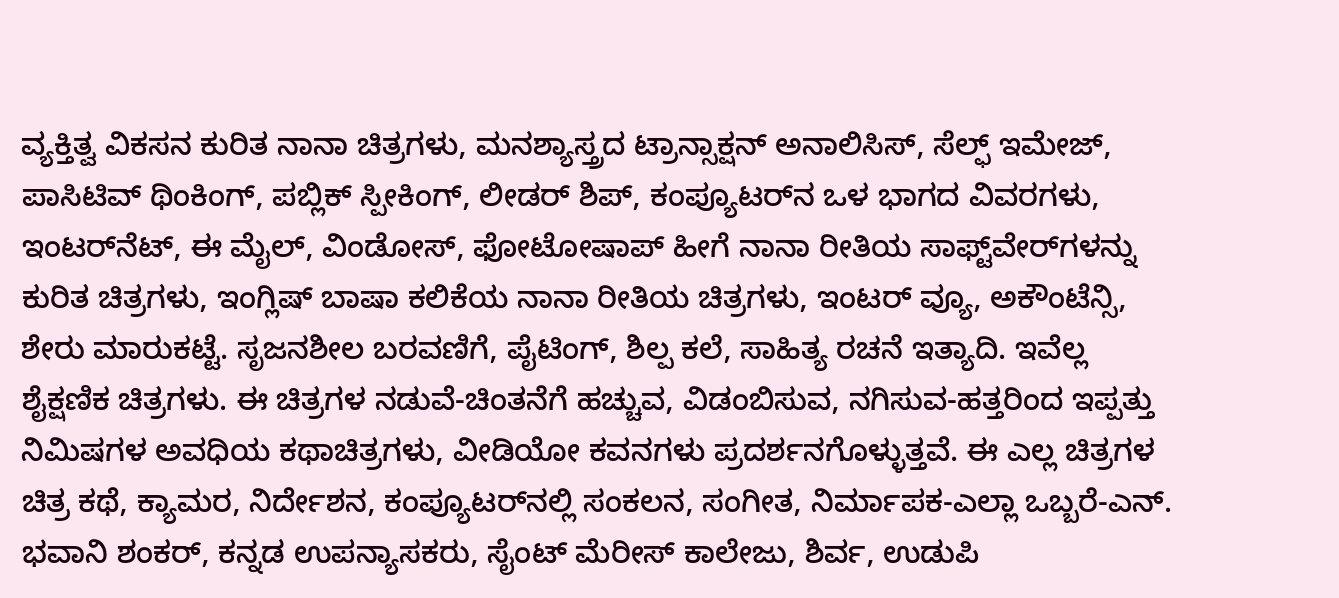ವ್ಯಕ್ತಿತ್ವ ವಿಕಸನ ಕುರಿತ ನಾನಾ ಚಿತ್ರಗಳು, ಮನಶ್ಯಾಸ್ತ್ರದ ಟ್ರಾನ್ಸಾಕ್ಷನ್ ಅನಾಲಿಸಿಸ್, ಸೆಲ್ಫ್ ಇಮೇಜ್, ಪಾಸಿಟಿವ್ ಥಿಂಕಿಂಗ್, ಪಬ್ಲಿಕ್ ಸ್ಪೀಕಿಂಗ್, ಲೀಡರ್ ಶಿಪ್, ಕಂಪ್ಯೂಟರ್‌ನ ಒಳ ಭಾಗದ ವಿವರಗಳು, ಇಂಟರ್‌ನೆಟ್, ಈ ಮೈಲ್, ವಿಂಡೋಸ್, ಫೋಟೋಷಾಪ್ ಹೀಗೆ ನಾನಾ ರೀತಿಯ ಸಾಫ್ಟ್‌ವೇರ್‌ಗಳನ್ನು ಕುರಿತ ಚಿತ್ರಗಳು, ಇಂಗ್ಲಿಷ್ ಬಾಷಾ ಕಲಿಕೆಯ ನಾನಾ ರೀತಿಯ ಚಿತ್ರಗಳು, ಇಂಟರ್ ವ್ಯೂ, ಅಕೌಂಟೆನ್ಸಿ, ಶೇರು ಮಾರುಕಟ್ಟೆ. ಸೃಜನಶೀಲ ಬರವಣಿಗೆ, ಪೈಟಿಂಗ್, ಶಿಲ್ಪ ಕಲೆ, ಸಾಹಿತ್ಯ ರಚನೆ ಇತ್ಯಾದಿ. ಇವೆಲ್ಲ ಶೈಕ್ಷಣಿಕ ಚಿತ್ರಗಳು. ಈ ಚಿತ್ರಗಳ ನಡುವೆ-ಚಿಂತನೆಗೆ ಹಚ್ಚುವ, ವಿಡಂಬಿಸುವ, ನಗಿಸುವ-ಹತ್ತರಿಂದ ಇಪ್ಪತ್ತು ನಿಮಿಷಗಳ ಅವಧಿಯ ಕಥಾಚಿತ್ರಗಳು, ವೀಡಿಯೋ ಕವನಗಳು ಪ್ರದರ್ಶನಗೊಳ್ಳುತ್ತವೆ. ಈ ಎಲ್ಲ ಚಿತ್ರಗಳ ಚಿತ್ರ ಕಥೆ, ಕ್ಯಾಮರ, ನಿರ್ದೇಶನ, ಕಂಪ್ಯೂಟರ್‌ನಲ್ಲಿ ಸಂಕಲನ, ಸಂಗೀತ, ನಿರ್ಮಾಪಕ-ಎಲ್ಲಾ ಒಬ್ಬರೆ-ಎನ್. ಭವಾನಿ ಶಂಕರ್, ಕನ್ನಡ ಉಪನ್ಯಾಸಕರು, ಸೈಂಟ್ ಮೆರೀಸ್ ಕಾಲೇಜು, ಶಿರ್ವ, ಉಡುಪಿ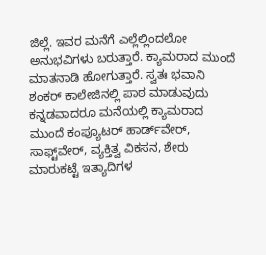ಜಿಲ್ಲೆ. ಇವರ ಮನೆಗೆ ಎಲ್ಲೆಲ್ಲಿಂದಲೋ ಅನುಭವಿಗಳು ಬರುತ್ತಾರೆ. ಕ್ಯಾಮರಾದ ಮುಂದೆ ಮಾತನಾಡಿ ಹೋಗುತ್ತಾರೆ. ಸ್ವತಃ ಭವಾನಿ ಶಂಕರ್ ಕಾಲೇಜಿನಲ್ಲಿ ಪಾಠ ಮಾಡುವುದು ಕನ್ನಡವಾದರೂ ಮನೆಯಲ್ಲಿ ಕ್ಯಾಮರಾದ ಮುಂದೆ ಕಂಪ್ಯೂಟರ್ ಹಾರ್ಡ್‌ವೇರ್, ಸಾಫ್ಟ್‌ವೇರ್, ವ್ಯಕ್ತಿತ್ವ ವಿಕಸನ, ಶೇರು ಮಾರುಕಟ್ಟೆ ಇತ್ಯಾದಿಗಳ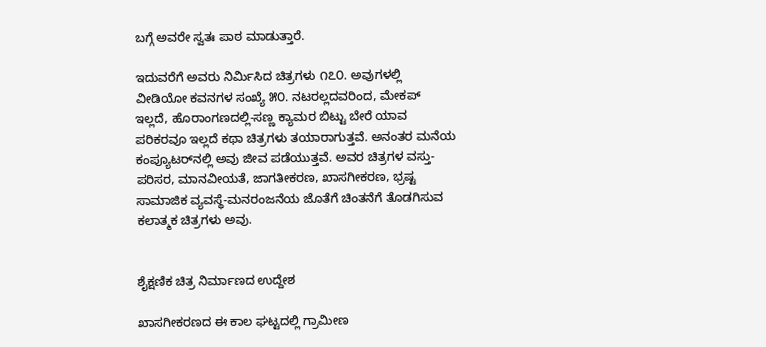ಬಗ್ಗೆ ಅವರೇ ಸ್ವತಃ ಪಾಠ ಮಾಡುತ್ತಾರೆ.

ಇದುವರೆಗೆ ಅವರು ನಿರ್ಮಿಸಿದ ಚಿತ್ರಗಳು ೧೭೦. ಅವುಗಳಲ್ಲಿ ವೀಡಿಯೋ ಕವನಗಳ ಸಂಖ್ಯೆ ೫೦. ನಟರಲ್ಲದವರಿಂದ, ಮೇಕಪ್ ಇಲ್ಲದೆ, ಹೊರಾಂಗಣದಲ್ಲಿ-ಸಣ್ಣ ಕ್ಯಾಮರ ಬಿಟ್ಟು ಬೇರೆ ಯಾವ ಪರಿಕರವೂ ಇಲ್ಲದೆ ಕಥಾ ಚಿತ್ರಗಳು ತಯಾರಾಗುತ್ತವೆ. ಅನಂತರ ಮನೆಯ ಕಂಪ್ಯೂಟರ್‌ನಲ್ಲಿ ಅವು ಜೀವ ಪಡೆಯುತ್ತವೆ. ಅವರ ಚಿತ್ರಗಳ ವಸ್ತು-ಪರಿಸರ, ಮಾನವೀಯತೆ, ಜಾಗತೀಕರಣ, ಖಾಸಗೀಕರಣ, ಭ್ರಷ್ಟ ಸಾಮಾಜಿಕ ವ್ಯವಸ್ಥೆ-ಮನರಂಜನೆಯ ಜೊತೆಗೆ ಚಿಂತನೆಗೆ ತೊಡಗಿಸುವ ಕಲಾತ್ಮಕ ಚಿತ್ರಗಳು ಅವು.


ಶೈಕ್ಷಣಿಕ ಚಿತ್ರ ನಿರ್ಮಾಣದ ಉದ್ದೇಶ

ಖಾಸಗೀಕರಣದ ಈ ಕಾಲ ಘಟ್ಟದಲ್ಲಿ ಗ್ರಾಮೀಣ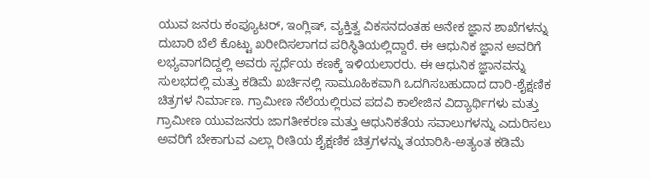ಯುವ ಜನರು ಕಂಪ್ಯೂಟರ್, ಇಂಗ್ಲಿಷ್, ವ್ಯಕ್ತಿತ್ವ ವಿಕಸನದಂತಹ ಅನೇಕ ಜ್ಞಾನ ಶಾಖೆಗಳನ್ನು ದುಬಾರಿ ಬೆಲೆ ಕೊಟ್ಟು ಖರೀದಿಸಲಾಗದ ಪರಿಸ್ಥಿತಿಯಲ್ಲಿದ್ದಾರೆ. ಈ ಆಧುನಿಕ ಜ್ಞಾನ ಅವರಿಗೆ ಲಭ್ಯವಾಗದಿದ್ದಲ್ಲಿ ಅವರು ಸ್ಪರ್ಧೆಯ ಕಣಕ್ಕೆ ಇಳಿಯಲಾರರು. ಈ ಆಧುನಿಕ ಜ್ಞಾನವನ್ನು ಸುಲಭದಲ್ಲಿ ಮತ್ತು ಕಡಿಮೆ ಖರ್ಚಿನಲ್ಲಿ ಸಾಮೂಹಿಕವಾಗಿ ಒದಗಿಸಬಹುದಾದ ದಾರಿ-ಶೈಕ್ಷಣಿಕ ಚಿತ್ರಗಳ ನಿರ್ಮಾಣ. ಗ್ರಾಮೀಣ ನೆಲೆಯಲ್ಲಿರುವ ಪದವಿ ಕಾಲೇಜಿನ ವಿದ್ಯಾರ್ಥಿಗಳು ಮತ್ತು ಗ್ರಾಮೀಣ ಯುವಜನರು ಜಾಗತೀಕರಣ ಮತ್ತು ಆಧುನಿಕತೆಯ ಸವಾಲುಗಳನ್ನು ಎದುರಿಸಲು ಅವರಿಗೆ ಬೇಕಾಗುವ ಎಲ್ಲಾ ರೀತಿಯ ಶೈಕ್ಷಣಿಕ ಚಿತ್ರಗಳನ್ನು ತಯಾರಿಸಿ-ಅತ್ಯಂತ ಕಡಿಮೆ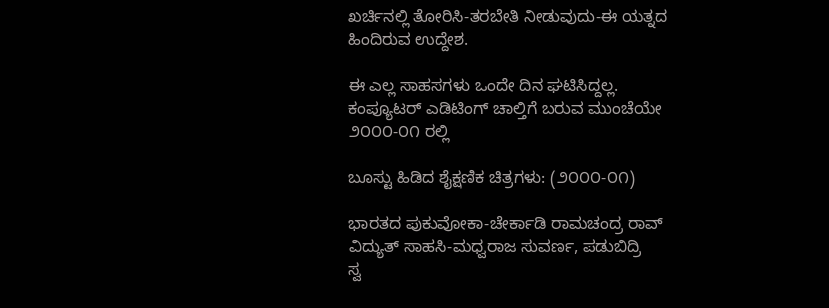ಖರ್ಚಿನಲ್ಲಿ ತೋರಿಸಿ-ತರಬೇತಿ ನೀಡುವುದು-ಈ ಯತ್ನದ ಹಿಂದಿರುವ ಉದ್ದೇಶ.

ಈ ಎಲ್ಲ ಸಾಹಸಗಳು ಒಂದೇ ದಿನ ಘಟಿಸಿದ್ದಲ್ಲ. ಕಂಪ್ಯೂಟರ್ ಎಡಿಟಿಂಗ್ ಚಾಲ್ತಿಗೆ ಬರುವ ಮುಂಚೆಯೇ ೨೦೦೦-೦೧ ರಲ್ಲಿ

ಬೂಸ್ಟು ಹಿಡಿದ ಶೈಕ್ಷಣಿಕ ಚಿತ್ರಗಳು: (೨೦೦೦-೦೧)

ಭಾರತದ ಪುಕುವೋಕಾ-ಚೇರ್ಕಾಡಿ ರಾಮಚಂದ್ರ ರಾವ್
ವಿದ್ಯುತ್ ಸಾಹಸಿ-ಮಧ್ವರಾಜ ಸುವರ್ಣ, ಪಡುಬಿದ್ರಿ
ಸ್ವ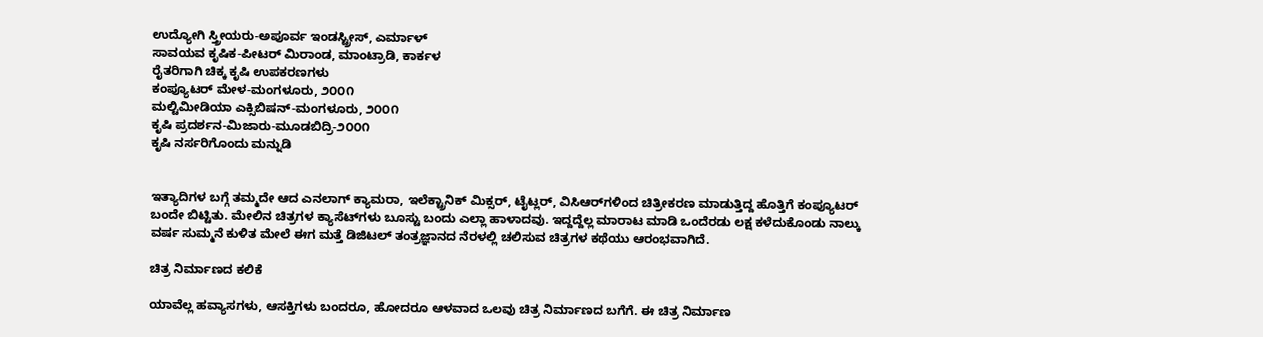ಉದ್ಯೋಗಿ ಸ್ತ್ರೀಯರು-ಅಪೂರ್ವ ಇಂಡಸ್ಟ್ರೀಸ್, ಎರ್ಮಾಳ್
ಸಾವಯವ ಕೃಷಿಕ-ಪೀಟರ್ ಮಿರಾಂಡ, ಮಾಂಟ್ರಾಡಿ, ಕಾರ್ಕಳ
ರೈತರಿಗಾಗಿ ಚಿಕ್ಕ ಕೃಷಿ ಉಪಕರಣಗಳು
ಕಂಪ್ಯೂಟರ್ ಮೇಳ-ಮಂಗಳೂರು, ೨೦೦೧
ಮಲ್ಟಿಮೀಡಿಯಾ ಎಕ್ಸಿಬಿಷನ್-ಮಂಗಳೂರು, ೨೦೦೧
ಕೃಷಿ ಪ್ರದರ್ಶನ-ಮಿಜಾರು-ಮೂಡಬಿದ್ರಿ-೨೦೦೧
ಕೃಷಿ ನರ್ಸರಿಗೊಂದು ಮನ್ನುಡಿ


ಇತ್ಯಾದಿಗಳ ಬಗ್ಗೆ ತಮ್ಮದೇ ಆದ ಎನಲಾಗ್ ಕ್ಯಾಮರಾ, ಇಲೆಕ್ಟ್ರಾನಿಕ್ ಮಿಕ್ಸರ್, ಟೈಟ್ಲರ್, ವಿಸಿ‌ಆರ್‌ಗಳಿಂದ ಚಿತ್ರೀಕರಣ ಮಾಡುತ್ತಿದ್ದ ಹೊತ್ತಿಗೆ ಕಂಪ್ಯೂಟರ್ ಬಂದೇ ಬಿಟ್ಟಿತು. ಮೇಲಿನ ಚಿತ್ರಗಳ ಕ್ಯಾಸೆಟ್‌ಗಳು ಬೂಸ್ಟು ಬಂದು ಎಲ್ಲಾ ಹಾಳಾದವು. ಇದ್ದದ್ದೆಲ್ಲ ಮಾರಾಟ ಮಾಡಿ ಒಂದೆರಡು ಲಕ್ಷ ಕಳೆದುಕೊಂಡು ನಾಲ್ಕು ವರ್ಷ ಸುಮ್ಮನೆ ಕುಳಿತ ಮೇಲೆ ಈಗ ಮತ್ತೆ ಡಿಜಿಟಲ್ ತಂತ್ರಜ್ಞಾನದ ನೆರಳಲ್ಲಿ ಚಲಿಸುವ ಚಿತ್ರಗಳ ಕಥೆಯು ಆರಂಭವಾಗಿದೆ.

ಚಿತ್ರ ನಿರ್ಮಾಣದ ಕಲಿಕೆ

ಯಾವೆಲ್ಲ ಹವ್ಯಾಸಗಳು, ಆಸಕ್ತಿಗಳು ಬಂದರೂ, ಹೋದರೂ ಆಳವಾದ ಒಲವು ಚಿತ್ರ ನಿರ್ಮಾಣದ ಬಗೆಗೆ. ಈ ಚಿತ್ರ ನಿರ್ಮಾಣ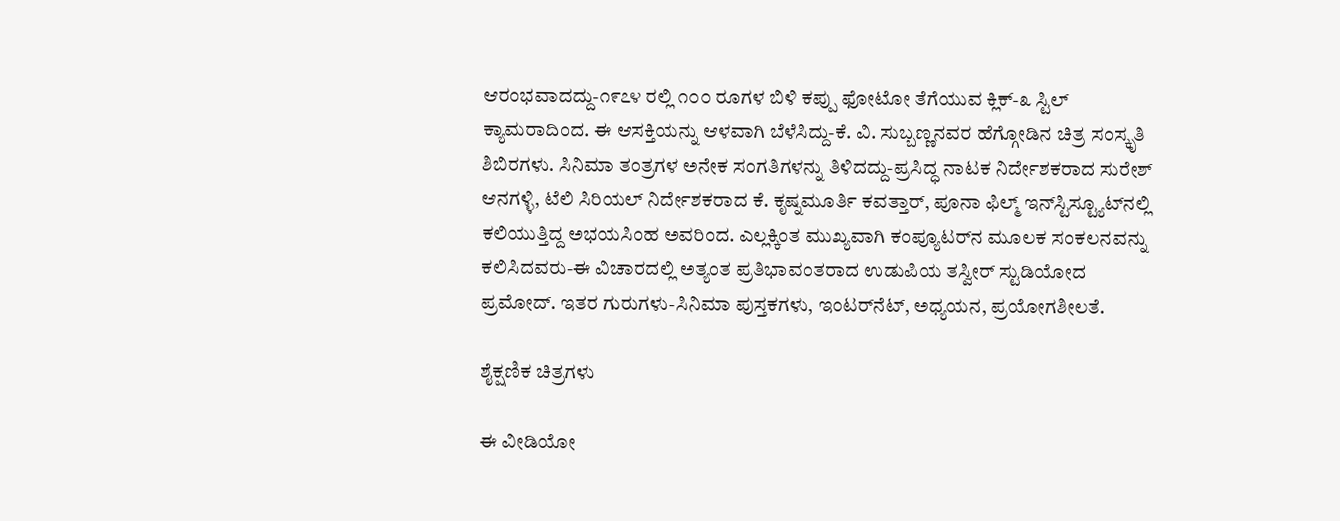ಆರಂಭವಾದದ್ದು-೧೯೭೪ ರಲ್ಲಿ ೧೦೦ ರೂಗಳ ಬಿಳಿ ಕಪ್ಪು ಫೋಟೋ ತೆಗೆಯುವ ಕ್ಲಿಕ್-೩ ಸ್ಟಿಲ್ ಕ್ಯಾಮರಾದಿಂದ. ಈ ಆಸಕ್ತಿಯನ್ನು ಆಳವಾಗಿ ಬೆಳೆಸಿದ್ದು-ಕೆ. ವಿ. ಸುಬ್ಬಣ್ಣನವರ ಹೆಗ್ಗೋಡಿನ ಚಿತ್ರ ಸಂಸ್ಕೃತಿ ಶಿಬಿರಗಳು. ಸಿನಿಮಾ ತಂತ್ರಗಳ ಅನೇಕ ಸಂಗತಿಗಳನ್ನು ತಿಳಿದದ್ದು-ಪ್ರಸಿದ್ಧ ನಾಟಕ ನಿರ್ದೇಶಕರಾದ ಸುರೇಶ್ ಆನಗಳ್ಳಿ, ಟೆಲಿ ಸಿರಿಯಲ್ ನಿರ್ದೇಶಕರಾದ ಕೆ. ಕೃಷ್ನಮೂರ್ತಿ ಕವತ್ತಾರ್, ಪೂನಾ ಫಿಲ್ಮ್ ಇನ್‌ಸ್ಟಿಸ್ಟ್ಯೂಟ್‌ನಲ್ಲಿ ಕಲಿಯುತ್ತಿದ್ದ ಅಭಯಸಿಂಹ ಅವರಿಂದ. ಎಲ್ಲಕ್ಕಿಂತ ಮುಖ್ಯವಾಗಿ ಕಂಪ್ಯೂಟರ್‌ನ ಮೂಲಕ ಸಂಕಲನವನ್ನು ಕಲಿಸಿದವರು-ಈ ವಿಚಾರದಲ್ಲಿ ಅತ್ಯಂತ ಪ್ರತಿಭಾವಂತರಾದ ಉಡುಪಿಯ ತಸ್ವೀರ್ ಸ್ಟುಡಿಯೋದ ಪ್ರಮೋದ್. ಇತರ ಗುರುಗಳು-ಸಿನಿಮಾ ಪುಸ್ತಕಗಳು, ಇಂಟರ್‌ನೆಟ್, ಅಧ್ಯಯನ, ಪ್ರಯೋಗಶೀಲತೆ.

ಶೈಕ್ಷಣಿಕ ಚಿತ್ರಗಳು

ಈ ವೀಡಿಯೋ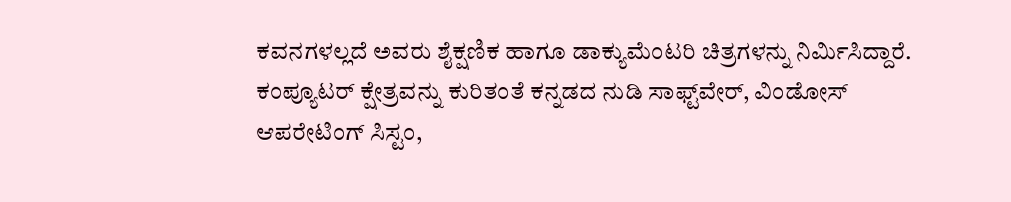ಕವನಗಳಲ್ಲದೆ ಅವರು ಶೈಕ್ಷಣಿಕ ಹಾಗೂ ಡಾಕ್ಯುಮೆಂಟರಿ ಚಿತ್ರಗಳನ್ನು ನಿರ್ಮಿಸಿದ್ದಾರೆ. ಕಂಪ್ಯೂಟರ್ ಕ್ಷೇತ್ರವನ್ನು ಕುರಿತಂತೆ ಕನ್ನಡದ ನುಡಿ ಸಾಫ್ಟ್‌ವೇರ್, ವಿಂಡೋಸ್ ಆಪರೇಟಿಂಗ್ ಸಿಸ್ಟಂ,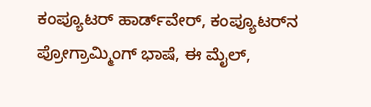ಕಂಪ್ಯೂಟರ್ ಹಾರ್ಡ್‌ವೇರ್, ಕಂಪ್ಯೂಟರ್‌ನ ಪ್ರೋಗ್ರಾಮ್ಮಿಂಗ್ ಭಾಷೆ, ಈ ಮೈಲ್,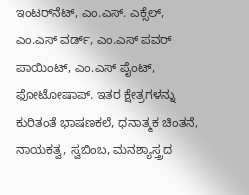ಇಂಟರ್‌ನೆಟ್, ಎಂ.ಎಸ್. ಎಕ್ಸೆಲ್, ಎಂ.ಎಸ್ ವರ್ಡ್, ಎಂ.ಎಸ್ ಪವರ್ ಪಾಯಿಂಟ್, ಎಂ.ಎಸ್ ಪೈಂಟ್, ಫೋಟೋಷಾಪ್. ಇತರ ಕ್ಷೇತ್ರಗಳನ್ನು ಕುರಿತಂತೆ ಭಾಷಣಕಲೆ, ಧನಾತ್ಮಕ ಚಿಂತನೆ, ನಾಯಕತ್ವ, ಸ್ವಬಿಂಬ, ಮನಶ್ಯಾಸ್ತ್ರದ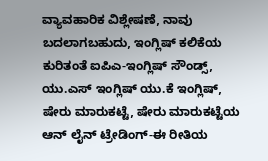ವ್ಯಾವಹಾರಿಕ ವಿಶ್ಲೇಷಣೆ, ನಾವು ಬದಲಾಗಬಹುದು, ಇಂಗ್ಲಿಷ್ ಕಲಿಕೆಯ ಕುರಿತಂತೆ ಐಪಿ‌ಎ-ಇಂಗ್ಲಿಷ್ ಸೌಂಡ್ಸ್, ಯು.ಎಸ್ ಇಂಗ್ಲಿಷ್ ಯು.ಕೆ ಇಂಗ್ಲಿಷ್, ಷೇರು ಮಾರುಕಟ್ಟೆ, ಷೇರು ಮಾರುಕಟ್ಟೆಯ ಆನ್ ಲೈನ್ ಟ್ರೇಡಿಂಗ್-ಈ ರೀತಿಯ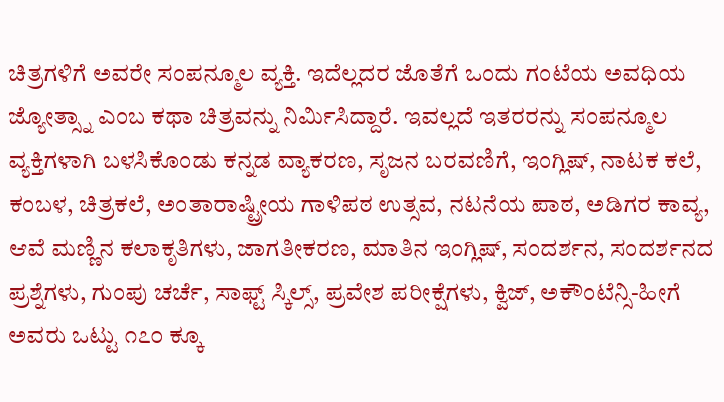ಚಿತ್ರಗಳಿಗೆ ಅವರೇ ಸಂಪನ್ಮೂಲ ವ್ಯಕ್ತಿ. ಇದೆಲ್ಲದರ ಜೊತೆಗೆ ಒಂದು ಗಂಟೆಯ ಅವಧಿಯ ಜ್ಯೋತ್ಸ್ನಾ ಎಂಬ ಕಥಾ ಚಿತ್ರವನ್ನು ನಿರ್ಮಿಸಿದ್ದಾರೆ. ಇವಲ್ಲದೆ ಇತರರನ್ನು ಸಂಪನ್ಮೂಲ ವ್ಯಕ್ತಿಗಳಾಗಿ ಬಳಸಿಕೊಂಡು ಕನ್ನಡ ವ್ಯಾಕರಣ, ಸೃಜನ ಬರವಣಿಗೆ, ಇಂಗ್ಲಿಷ್, ನಾಟಕ ಕಲೆ, ಕಂಬಳ, ಚಿತ್ರಕಲೆ, ಅಂತಾರಾಷ್ಟ್ರೀಯ ಗಾಳಿಪಠ ಉತ್ಸವ, ನಟನೆಯ ಪಾಠ, ಅಡಿಗರ ಕಾವ್ಯ, ಆವೆ ಮಣ್ಣಿನ ಕಲಾಕೃತಿಗಳು, ಜಾಗತೀಕರಣ, ಮಾತಿನ ಇಂಗ್ಲಿಷ್, ಸಂದರ್ಶನ, ಸಂದರ್ಶನದ ಪ್ರಶ್ನೆಗಳು, ಗುಂಪು ಚರ್ಚೆ, ಸಾಫ್ಟ್ ಸ್ಕಿಲ್ಸ್, ಪ್ರವೇಶ ಪರೀಕ್ಷೆಗಳು, ಕ್ವಿಜ್, ಅಕೌಂಟೆನ್ಸಿ-ಹೀಗೆ ಅವರು ಒಟ್ಟು ೧೭೦ ಕ್ಕೂ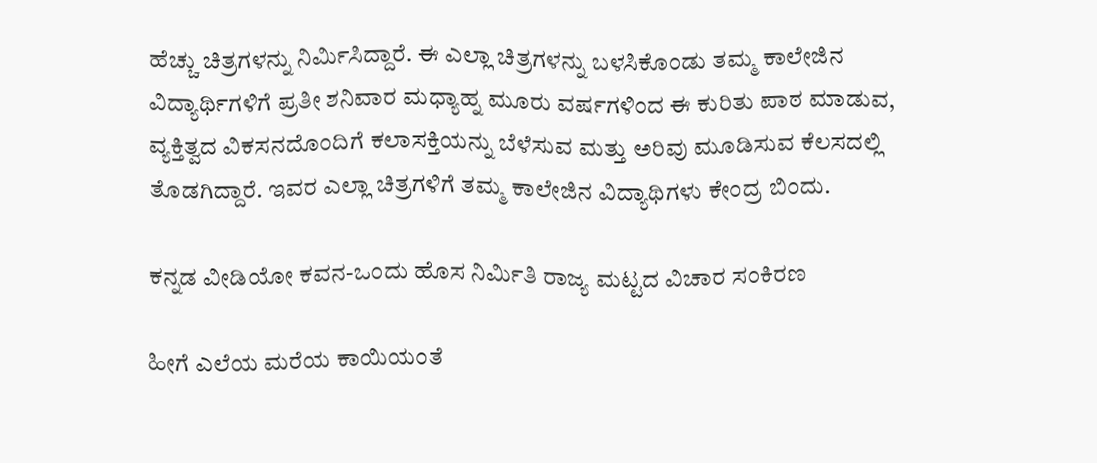ಹೆಚ್ಚು ಚಿತ್ರಗಳನ್ನು ನಿರ್ಮಿಸಿದ್ದಾರೆ. ಈ ಎಲ್ಲಾ ಚಿತ್ರಗಳನ್ನು ಬಳಸಿಕೊಂಡು ತಮ್ಮ ಕಾಲೇಜಿನ ವಿದ್ಯಾರ್ಥಿಗಳಿಗೆ ಪ್ರತೀ ಶನಿವಾರ ಮಧ್ಯಾಹ್ನ ಮೂರು ವರ್ಷಗಳಿಂದ ಈ ಕುರಿತು ಪಾಠ ಮಾಡುವ, ವ್ಯಕ್ತಿತ್ವದ ವಿಕಸನದೊಂದಿಗೆ ಕಲಾಸಕ್ತಿಯನ್ನು ಬೆಳೆಸುವ ಮತ್ತು ಅರಿವು ಮೂಡಿಸುವ ಕೆಲಸದಲ್ಲಿ ತೊಡಗಿದ್ದಾರೆ. ಇವರ ಎಲ್ಲಾ ಚಿತ್ರಗಳಿಗೆ ತಮ್ಮ ಕಾಲೇಜಿನ ವಿದ್ಯಾಥಿಗಳು ಕೇಂದ್ರ ಬಿಂದು.

ಕನ್ನಡ ವೀಡಿಯೋ ಕವನ-ಒಂದು ಹೊಸ ನಿರ್ಮಿತಿ ರಾಜ್ಯ ಮಟ್ಟದ ವಿಚಾರ ಸಂಕಿರಣ

ಹೀಗೆ ಎಲೆಯ ಮರೆಯ ಕಾಯಿಯಂತೆ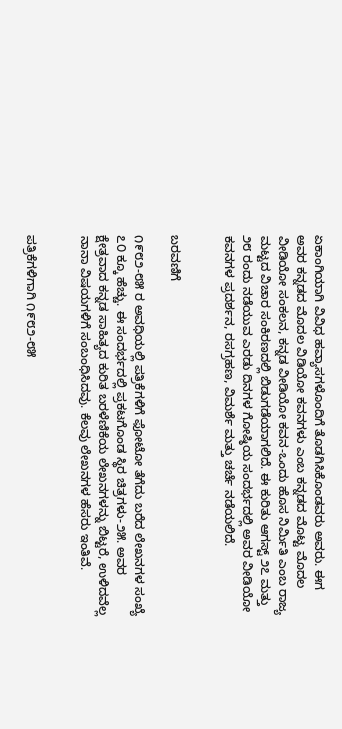ಏಕಾಂಗಿಯಾಗಿ ವಿವಿಧ ಹವ್ಯಾಸಗಳೊಂದಿಗೆ ತೊಡಗಿಸಿಕೊಂಡವರು ಅವರು. ಈಗ ಅವರ ಕನ್ನಡದ ಮೊದಲ ವಿಡಿಯೋ ಕವನಗಳು ಎಂಬ ಕನ್ನಡದ ಮೊಟ್ಟ ಮೊದಲ ವೀಡಿಯೋ ಸಂಕಲನ, ಕನ್ನಡ ವೀಡಿಯೋ ಕವನ-ಒಂದು ಹೊಸ ನಿರ್ಮಿತಿ ಎಂಬ ರಾಜ್ಯ ಮಟ್ಟದ ವಿಚಾರ ಸಂಕಿರಣದಲ್ಲಿ ಬಿಡುಗಡೆಯಾಗಲಿದೆ. ಈ ಕುರಿತು ಆಗಸ್ಟ್ ೨೭ ಮತ್ತು ೨೮ ರಂದು ನಡೆಯುವ ಎರಡು ದಿನಗಳ ಗೋಷ್ಠಿಯ ಸಂದರ್ಭದಲ್ಲಿ ಅವರ ವೀಡಿಯೋ ಕವನಗಳ ಪ್ರದರ್ಶನ, ರಸಗ್ರಹಣ, ವಿಮರ್ಶೆ ಮತ್ತು ಚರ್ಚೆ ನಡೆಯಲಿದೆ.


ಬರವಣಿಗೆ

೧೯೮೨-೮೫ ರ ಅವಧಿಯಲ್ಲಿ ಪತ್ರಿಕೆಗಳಿಗೆ ಫೋಟೋ ತೆಗೆದು ಬರೆದ ಲೇಖನಗಳ ಸಂಖ್ಯೆ ೭೦ ಕ್ಕೂ ಹೆಚ್ಚು. ಈ ಸಂದರ್ಭದಲ್ಲಿ ಪ್ರಕಟಗೊಂಡ ಸ್ಥಿರ ಚಿತ್ರಗಳು-೨೫. ಅವರ ಕ್ಷೇತ್ರವಾದ ಕನ್ನಡ ಸಾಹಿತ್ಯದ ಕುರಿತ ಬರಳೆಣಿಕೆಯ ಲೇಖನಗಳನ್ನು ಬಿಟ್ಟರೆ, ಉಳಿದವೆಲ್ಲ ನಾನಾ ವಿಷಯಗಳಿಗೆ ಸಂಬಂಧಿಸಿದವು. ಕೆಲವು ಲೇಖನಗಳ ಹೆಸರು ಇಂತಿವೆ.


ಪತ್ರಿಕೆಗಳಿಗಾಗಿ ೧೯೮೨-೮೫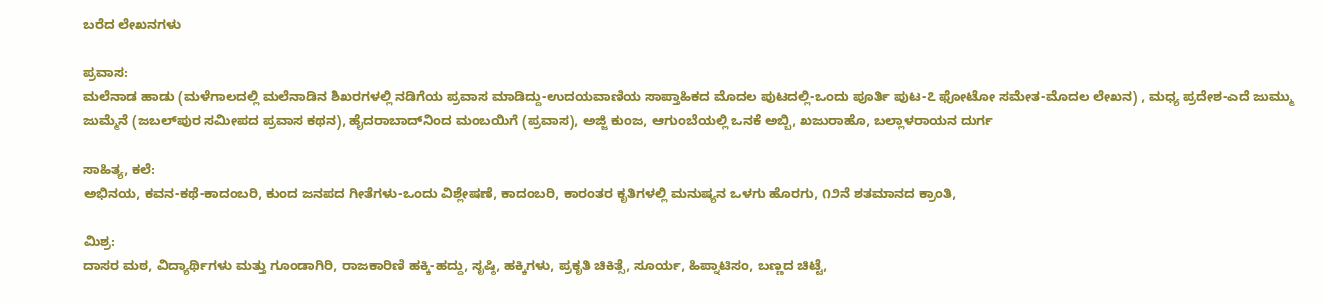ಬರೆದ ಲೇಖನಗಳು

ಪ್ರವಾಸ:
ಮಲೆನಾಡ ಹಾಡು (ಮಳೆಗಾಲದಲ್ಲಿ ಮಲೆನಾಡಿನ ಶಿಖರಗಳಲ್ಲಿ ನಡಿಗೆಯ ಪ್ರವಾಸ ಮಾಡಿದ್ದು-ಉದಯವಾಣಿಯ ಸಾಪ್ತಾಹಿಕದ ಮೊದಲ ಪುಟದಲ್ಲಿ-ಒಂದು ಪೂರ್ತಿ ಪುಟ-೭ ಫೋಟೋ ಸಮೇತ-ಮೊದಲ ಲೇಖನ) , ಮಧ್ಯ ಪ್ರದೇಶ-ಎದೆ ಜುಮ್ಮು ಜುಮ್ಮೆನೆ (ಜಬಲ್‌ಪುರ ಸಮೀಪದ ಪ್ರವಾಸ ಕಥನ), ಹೈದರಾಬಾದ್‌ನಿಂದ ಮಂಬಯಿಗೆ (ಪ್ರವಾಸ), ಅಜ್ಜಿ ಕುಂಜ, ಆಗುಂಬೆಯಲ್ಲಿ ಒನಕೆ ಅಬ್ಬಿ, ಖಜುರಾಹೊ, ಬಲ್ಲಾಳರಾಯನ ದುರ್ಗ

ಸಾಹಿತ್ಯ, ಕಲೆ:
ಅಭಿನಯ, ಕವನ-ಕಥೆ-ಕಾದಂಬರಿ, ಕುಂದ ಜನಪದ ಗೀತೆಗಳು-ಒಂದು ವಿಶ್ಲೇಷಣೆ, ಕಾದಂಬರಿ, ಕಾರಂತರ ಕೃತಿಗಳಲ್ಲಿ ಮನುಷ್ಯನ ಒಳಗು ಹೊರಗು, ೧೨ನೆ ಶತಮಾನದ ಕ್ರಾಂತಿ,

ಮಿಶ್ರ:
ದಾಸರ ಮಠ, ವಿದ್ಯಾರ್ಥಿಗಳು ಮತ್ತು ಗೂಂಡಾಗಿರಿ, ರಾಜಕಾರಿಣಿ ಹಕ್ಕಿ-ಹದ್ದು, ಸೃಷ್ಠಿ, ಹಕ್ಕಿಗಳು, ಪ್ರಕೃತಿ ಚಿಕಿತ್ಸೆ, ಸೂರ್ಯ, ಹಿಪ್ನಾಟಿಸಂ, ಬಣ್ಣದ ಚಿಟ್ಟೆ,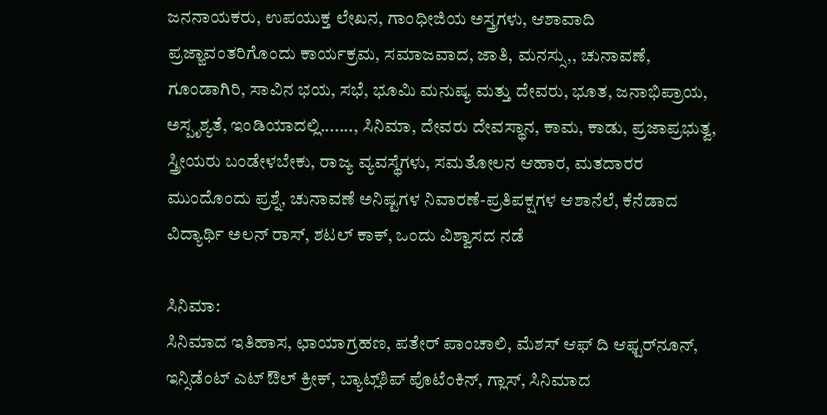ಜನನಾಯಕರು, ಉಪಯುಕ್ತ ಲೇಖನ, ಗಾಂಧೀಜಿಯ ಅಸ್ತ್ರಗಳು, ಆಶಾವಾದಿ ಪ್ರಜ್ಙಾವಂತರಿಗೊಂದು ಕಾರ್ಯಕ್ರಮ, ಸಮಾಜವಾದ, ಜಾತಿ, ಮನಸ್ಸು,, ಚುನಾವಣೆ, ಗೂಂಡಾಗಿರಿ, ಸಾವಿನ ಭಯ, ಸಭೆ, ಭೂಮಿ ಮನುಷ್ಯ ಮತ್ತು ದೇವರು, ಭೂತ, ಜನಾಭಿಪ್ರಾಯ, ಅಸ್ಪೃಶ್ಯತೆ, ಇಂಡಿಯಾದಲ್ಲಿ......., ಸಿನಿಮಾ, ದೇವರು ದೇವಸ್ಥಾನ, ಕಾಮ, ಕಾಡು, ಪ್ರಜಾಪ್ರಭುತ್ವ, ಸ್ತ್ರೀಯರು ಬಂಡೇಳಬೇಕು, ರಾಜ್ಯ ವ್ಯವಸ್ಥೆಗಳು, ಸಮತೋಲನ ಆಹಾರ, ಮತದಾರರ ಮುಂದೊಂದು ಪ್ರಶ್ನೆ, ಚುನಾವಣೆ ಅನಿಷ್ಟಗಳ ನಿವಾರಣೆ-ಪ್ರತಿಪಕ್ಷಗಳ ಆಶಾನೆಲೆ, ಕೆನೆಡಾದ ವಿದ್ಯಾರ್ಥಿ ಅಲನ್ ರಾಸ್, ಶಟಲ್ ಕಾಕ್, ಒಂದು ವಿಶ್ವಾಸದ ನಡೆ

ಸಿನಿಮಾ:
ಸಿನಿಮಾದ ಇತಿಹಾಸ, ಛಾಯಾಗ್ರಹಣ, ಪತೇರ್ ಪಾಂಚಾಲಿ, ಮೆಶಸ್ ಆಫ್ ದಿ ಆಫ್ಟರ್‌ನೂನ್, ಇನ್ಸಿಡೆಂಟ್ ಎಟ್ ಔಲ್ ಕ್ರೀಕ್, ಬ್ಯಾಟ್ಲ್‌ಶಿಪ್ ಪೊಟೆಂಕಿನ್, ಗ್ಲಾಸ್, ಸಿನಿಮಾದ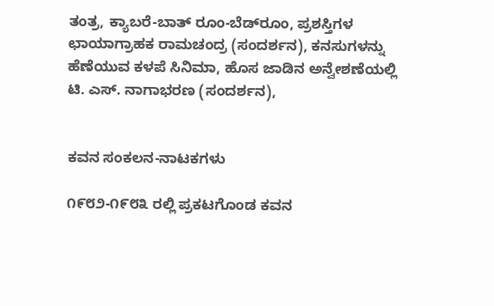ತಂತ್ರ, ಕ್ಯಾಬರೆ-ಬಾತ್ ರೂಂ-ಬೆಡ್‌ರೂಂ, ಪ್ರಶಸ್ತಿಗಳ ಛಾಯಾಗ್ರಾಹಕ ರಾಮಚಂದ್ರ (ಸಂದರ್ಶನ), ಕನಸುಗಳನ್ನು ಹೆಣೆಯುವ ಕಳಪೆ ಸಿನಿಮಾ, ಹೊಸ ಜಾಡಿನ ಅನ್ವೇಶಣೆಯಲ್ಲಿ ಟಿ. ಎಸ್. ನಾಗಾಭರಣ (ಸಂದರ್ಶನ),


ಕವನ ಸಂಕಲನ-ನಾಟಕಗಳು

೧೯೮೨-೧೯೮೩ ರಲ್ಲಿ ಪ್ರಕಟಗೊಂಡ ಕವನ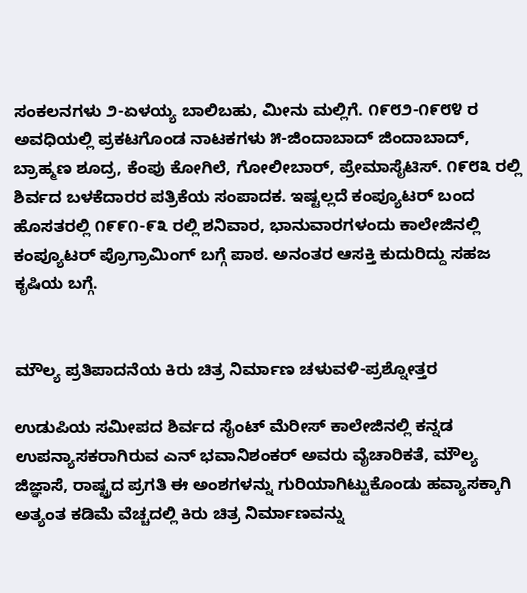ಸಂಕಲನಗಳು ೨-ಏಳಯ್ಯ ಬಾಲಿಬಹು, ಮೀನು ಮಲ್ಲಿಗೆ. ೧೯೮೨-೧೯೮೪ ರ ಅವಧಿಯಲ್ಲಿ ಪ್ರಕಟಗೊಂಡ ನಾಟಕಗಳು ೫-ಜಿಂದಾಬಾದ್ ಜಿಂದಾಬಾದ್, ಬ್ರಾಹ್ಮಣ ಶೂದ್ರ, ಕೆಂಪು ಕೋಗಿಲೆ, ಗೋಲೀಬಾರ್, ಪ್ರೇಮಾಸೈಟಿಸ್. ೧೯೮೩ ರಲ್ಲಿ ಶಿರ್ವದ ಬಳಕೆದಾರರ ಪತ್ರಿಕೆಯ ಸಂಪಾದಕ. ಇಷ್ಟಲ್ಲದೆ ಕಂಪ್ಯೂಟರ್ ಬಂದ ಹೊಸತರಲ್ಲಿ ೧೯೯೧-೯೩ ರಲ್ಲಿ ಶನಿವಾರ, ಭಾನುವಾರಗಳಂದು ಕಾಲೇಜಿನಲ್ಲಿ ಕಂಪ್ಯೂಟರ್ ಪ್ರೊಗ್ರಾಮಿಂಗ್ ಬಗ್ಗೆ ಪಾಠ. ಅನಂತರ ಆಸಕ್ತಿ ಕುದುರಿದ್ದು ಸಹಜ ಕೃಷಿಯ ಬಗ್ಗೆ.


ಮೌಲ್ಯ ಪ್ರತಿಪಾದನೆಯ ಕಿರು ಚಿತ್ರ ನಿರ್ಮಾಣ ಚಳುವಳಿ-ಪ್ರಶ್ನೋತ್ತರ

ಉಡುಪಿಯ ಸಮೀಪದ ಶಿರ್ವದ ಸೈಂಟ್ ಮೆರೀಸ್ ಕಾಲೇಜಿನಲ್ಲಿ ಕನ್ನಡ ಉಪನ್ಯಾಸಕರಾಗಿರುವ ಎನ್ ಭವಾನಿಶಂಕರ್ ಅವರು ವೈಚಾರಿಕತೆ, ಮೌಲ್ಯ ಜಿಜ್ಞಾಸೆ, ರಾಷ್ಟ್ರದ ಪ್ರಗತಿ ಈ ಅಂಶಗಳನ್ನು ಗುರಿಯಾಗಿಟ್ಟುಕೊಂಡು ಹವ್ಯಾಸಕ್ಕಾಗಿ ಅತ್ಯಂತ ಕಡಿಮೆ ವೆಚ್ಚದಲ್ಲಿ ಕಿರು ಚಿತ್ರ ನಿರ್ಮಾಣವನ್ನು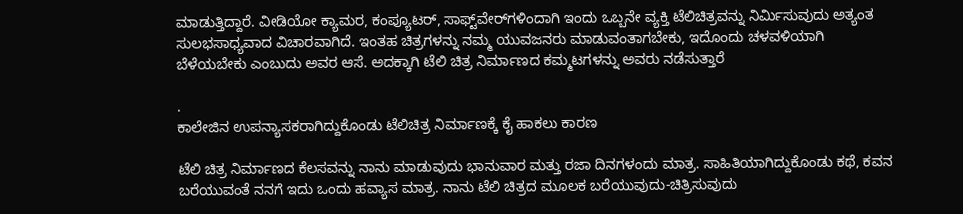ಮಾಡುತ್ತಿದ್ದಾರೆ. ವೀಡಿಯೋ ಕ್ಯಾಮರ, ಕಂಪ್ಯೂಟರ್, ಸಾಫ್ಟ್‌ವೇರ್‌ಗಳಿಂದಾಗಿ ಇಂದು ಒಬ್ಬನೇ ವ್ಯಕ್ತಿ ಟೆಲಿಚಿತ್ರವನ್ನು ನಿರ್ಮಿಸುವುದು ಅತ್ಯಂತ ಸುಲಭಸಾಧ್ಯವಾದ ವಿಚಾರವಾಗಿದೆ. ಇಂತಹ ಚಿತ್ರಗಳನ್ನು ನಮ್ಮ ಯುವಜನರು ಮಾಡುವಂತಾಗಬೇಕು, ಇದೊಂದು ಚಳವಳಿಯಾಗಿ ಬೆಳೆಯಬೇಕು ಎಂಬುದು ಅವರ ಆಸೆ. ಅದಕ್ಕಾಗಿ ಟೆಲಿ ಚಿತ್ರ ನಿರ್ಮಾಣದ ಕಮ್ಮಟಗಳನ್ನು ಅವರು ನಡೆಸುತ್ತಾರೆ

.
ಕಾಲೇಜಿನ ಉಪನ್ಯಾಸಕರಾಗಿದ್ದುಕೊಂಡು ಟೆಲಿಚಿತ್ರ ನಿರ್ಮಾಣಕ್ಕೆ ಕೈ ಹಾಕಲು ಕಾರಣ

ಟೆಲಿ ಚಿತ್ರ ನಿರ್ಮಾಣದ ಕೆಲಸವನ್ನು ನಾನು ಮಾಡುವುದು ಭಾನುವಾರ ಮತ್ತು ರಜಾ ದಿನಗಳಂದು ಮಾತ್ರ. ಸಾಹಿತಿಯಾಗಿದ್ದುಕೊಂಡು ಕಥೆ, ಕವನ ಬರೆಯುವಂತೆ ನನಗೆ ಇದು ಒಂದು ಹವ್ಯಾಸ ಮಾತ್ರ. ನಾನು ಟೆಲಿ ಚಿತ್ರದ ಮೂಲಕ ಬರೆಯುವುದು-ಚಿತ್ರಿಸುವುದು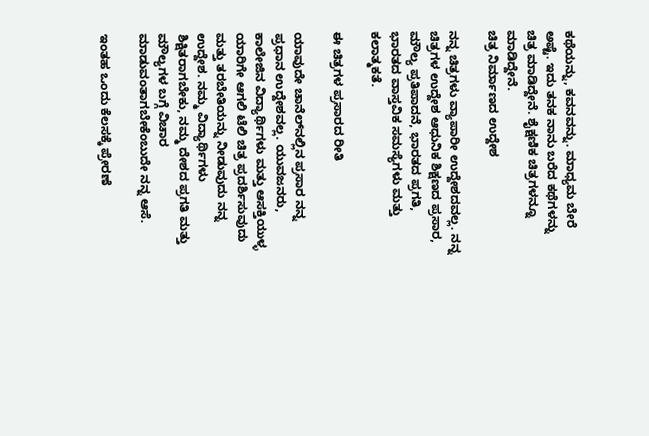ಕಥೆಯನ್ನು, ಕವನವನ್ನು. ಮಾಧ್ಯಮ ಬೇರೆ ಅಷ್ಟೆ. ಇದು ತನಕ ನಾನು ಬರೆದ ಕಥೆಗಳನ್ನು ಚಿತ್ರ ಮಾಡಿದ್ದೇನೆ. ಶೈಕ್ಷಣಿಕ ಚಿತ್ರಗಳನ್ನೂ ಮಾಡಿದ್ದೇನೆ.
ಚಿತ್ರ ನಿರ್ಮಾಣದ ಉದ್ದೇಶ

ನನ್ನ ಚಿತ್ರಗಳು ವ್ಯಾಪಾರೀ ಉದ್ದೇಶದವಲ್ಲ. ನನ್ನ ಚಿತ್ರಗಳ ಉದ್ದೇಶ ಆಧುನಿಕ ಶಿಕ್ಷಣದ ಪ್ರಸಾರ, ಮೌಲ್ಯ ಪ್ರತಿಪಾದನೆ, ಭಾರತದ ಪ್ರಗತಿ, ಭಾರತದ ವಾಸ್ತವಿಕ ಸಮಸ್ಯೆಗಳು ಮತ್ತು ಕಲಾತ್ಮಕತೆ.

ಈ ಚಿತ್ರಗಳ ಪ್ರಸಾರದ ರೀತಿ

ಯಾವುದೇ ಚಾನೆಲ್‌ನಲ್ಲಿನ ಪ್ರಸಾರ ನನ್ನ ಪ್ರಧಾನ ಉದ್ದೇಶವಲ್ಲ. ಯುವಜನರು, ಕಾಲೇಜಿನ ವಿದ್ಯಾರ್ಥಿಗಳು ಮತ್ತು ಆಸಕ್ತಿಯುಳ್ಳ ಯಾರಿಗೇ ಆಗಲಿ ಟೆಲಿ ಚಿತ್ರ ಪ್ರದರ್ಶಿಸುವುದು ಮತ್ತು ತರಬೇತಿಯನ್ನು ನೀಡುವುದು ನನ್ನ ಉದ್ದೇಶ. ನಮ್ಮ ವಿದ್ಯಾರ್ಥಿಗಳು ಶಿಕ್ಷಿತರಾಗಬೇಕು, ನಮ್ಮ ದೇಶದ ಪ್ರಗತಿ ಮತ್ತು ಮೌಲ್ಯಗಳ ಬಗ್ಗೆ ವಿಚಾರ ಮಾಡುವಂತಾಗಬೇಕೆಂಬುದೇ ನನ್ನ ಆಸೆ.

ಇಂತಹ ಒಂದು ಕೆಲಸಕ್ಕೆ ಪ್ರೇರಣೆ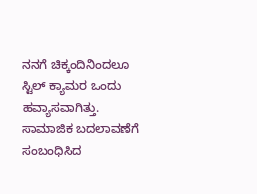ನನಗೆ ಚಿಕ್ಕಂದಿನಿಂದಲೂ ಸ್ಟಿಲ್ ಕ್ಯಾಮರ ಒಂದು ಹವ್ಯಾಸವಾಗಿತ್ತು. ಸಾಮಾಜಿಕ ಬದಲಾವಣೆಗೆ ಸಂಬಂಧಿಸಿದ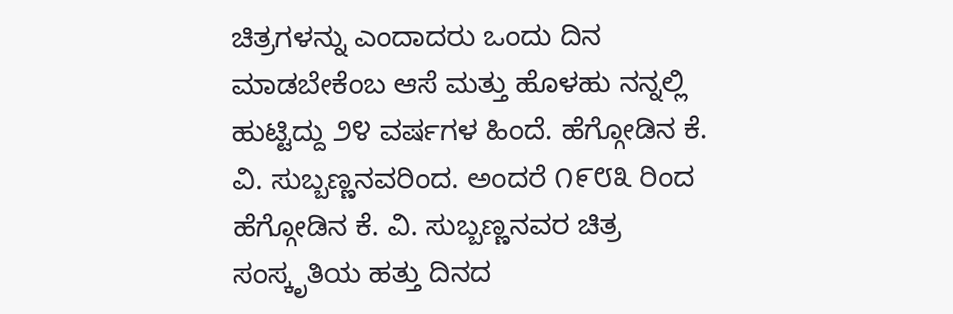ಚಿತ್ರಗಳನ್ನು ಎಂದಾದರು ಒಂದು ದಿನ ಮಾಡಬೇಕೆಂಬ ಆಸೆ ಮತ್ತು ಹೊಳಹು ನನ್ನಲ್ಲಿ ಹುಟ್ಟಿದ್ದು ೨೪ ವರ್ಷಗಳ ಹಿಂದೆ. ಹೆಗ್ಗೋಡಿನ ಕೆ. ವಿ. ಸುಬ್ಬಣ್ಣನವರಿಂದ. ಅಂದರೆ ೧೯೮೩ ರಿಂದ ಹೆಗ್ಗೋಡಿನ ಕೆ. ವಿ. ಸುಬ್ಬಣ್ಣನವರ ಚಿತ್ರ ಸಂಸ್ಕೃತಿಯ ಹತ್ತು ದಿನದ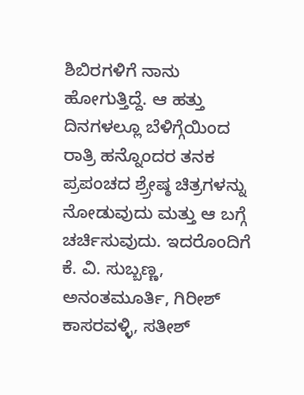ಶಿಬಿರಗಳಿಗೆ ನಾನು ಹೋಗುತ್ತಿದ್ದೆ. ಆ ಹತ್ತು ದಿನಗಳಲ್ಲೂ ಬೆಳಿಗ್ಗೆಯಿಂದ ರಾತ್ರಿ ಹನ್ನೊಂದರ ತನಕ ಪ್ರಪಂಚದ ಶ್ರ್ರೇಷ್ಠ ಚಿತ್ರಗಳನ್ನು ನೋಡುವುದು ಮತ್ತು ಆ ಬಗ್ಗೆ ಚರ್ಚಿಸುವುದು. ಇದರೊಂದಿಗೆ ಕೆ. ವಿ. ಸುಬ್ಬಣ್ಣ, ಅನಂತಮೂರ್ತಿ, ಗಿರೀಶ್ ಕಾಸರವಳ್ಳಿ, ಸತೀಶ್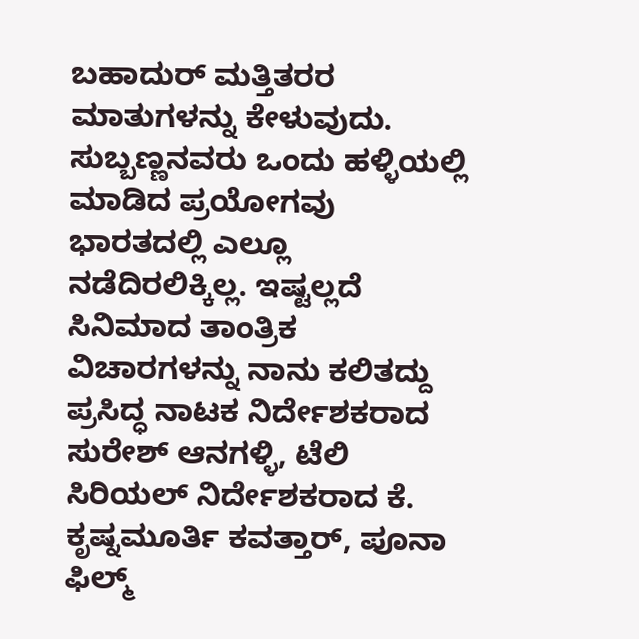ಬಹಾದುರ್ ಮತ್ತಿತರರ ಮಾತುಗಳನ್ನು ಕೇಳುವುದು. ಸುಬ್ಬಣ್ಣನವರು ಒಂದು ಹಳ್ಳಿಯಲ್ಲಿ ಮಾಡಿದ ಪ್ರಯೋಗವು ಭಾರತದಲ್ಲಿ ಎಲ್ಲೂ ನಡೆದಿರಲಿಕ್ಕಿಲ್ಲ. ಇಷ್ಟಲ್ಲದೆ ಸಿನಿಮಾದ ತಾಂತ್ರಿಕ ವಿಚಾರಗಳನ್ನು ನಾನು ಕಲಿತದ್ದು ಪ್ರಸಿದ್ಧ ನಾಟಕ ನಿರ್ದೇಶಕರಾದ ಸುರೇಶ್ ಆನಗಳ್ಳಿ, ಟೆಲಿ ಸಿರಿಯಲ್ ನಿರ್ದೇಶಕರಾದ ಕೆ. ಕೃಷ್ನಮೂರ್ತಿ ಕವತ್ತಾರ್, ಪೂನಾ ಫಿಲ್ಮ್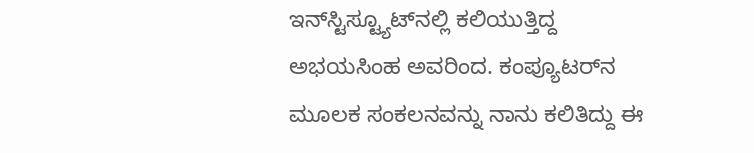ಇನ್‌ಸ್ಟಿಸ್ಟ್ಯೂಟ್‌ನಲ್ಲಿ ಕಲಿಯುತ್ತಿದ್ದ ಅಭಯಸಿಂಹ ಅವರಿಂದ. ಕಂಪ್ಯೂಟರ್‌ನ ಮೂಲಕ ಸಂಕಲನವನ್ನು ನಾನು ಕಲಿತಿದ್ದು ಈ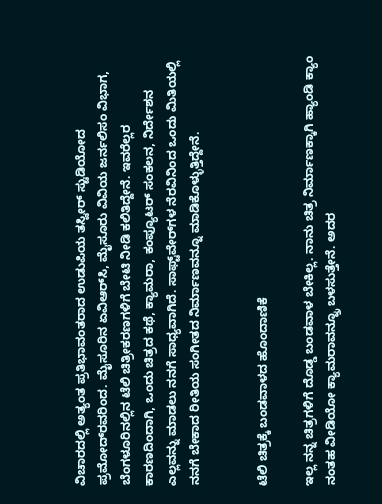ವಿಚಾರದಲ್ಲಿ ಅತ್ಯಂತ ಪ್ರತಿಭಾವಂತರಾದ ಉಡುಪಿಯ ತಸ್ವೀರ್ ಸ್ಟುಡಿಯೋದ ಪ್ರಮೋದ್‌ರವರಿಂದ. ಮೈಸೂರಿನ ಏವಿ‌ಆರ್‌ಸಿ, ಮೈಸೂರು ವಿವಿಯ ಜರ್ನಲಿಸಂ ವಿಭಾಗ, ಬೆಂಗಳೂರಿನಲ್ಲಿನ ಟೆಲಿ ಚಿತ್ರೀಕರಣಗಳಿಗೆ ಬೇಟಿ ನೀಡಿ ಕಲಿತಿದ್ದೇನೆ. ಇವರೆಲ್ಲರ ಕಾರಣದಿಂದಾಗಿ, ಒಂದು ಚಿತ್ರದ ಕಥೆ, ಕ್ಯಾಮರಾ, ಕಂಪ್ಯೂಟರ್ ಸಂಕಲನ, ನಿರ್ದೇಶನ ಎಲ್ಲವನ್ನು ಮಾಡಲು ನನಗೆ ಸಾಧ್ಯವಾಗಿದೆ. ಸಾಫ್ಟ್‌ವೇರ್‌ಗಳ ನೆರವಿನಿಂದ ಒಂದು ಮಿತಿಯಲ್ಲಿ ನನಗೆ ಬೇಕಾದ ರೀತಿಯ ಸಂಗೀತದ ನಿರ್ಮಾಣವನ್ನೂ ಮಾಡಿಕೊಳ್ಳುತ್ತಿದ್ದೇನೆ.


ಟೆಲಿ ಚಿತ್ರಕ್ಕೆ ಬಂಡವಾಳದ ಹೊಂದಾಣಿಕೆ

ಇಲ್ಲ ನನ್ನ ಚಿತ್ರಗಳಿಗೆ ದೊಡ್ಡ ಬಂಡವಾಳ ಬೇಕಿಲ್ಲ. ನಾನು ಚಿತ್ರ ನಿರ್ಮಾಣಕ್ಕಾಗಿ ಹ್ಯಾಂಡಿ ಕ್ಯಾಂ ನಂತಹ ವೀಡಿಯೋ ಕ್ಯಾಮರಾವನ್ನ್ರೂ ಬಳಸುತ್ತೇನೆ. ಅದರ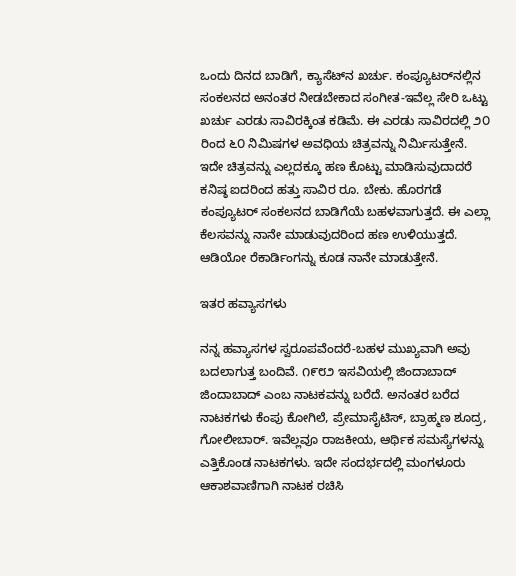ಒಂದು ದಿನದ ಬಾಡಿಗೆ, ಕ್ಯಾಸೆಟ್‌ನ ಖರ್ಚು. ಕಂಪ್ಯೂಟರ್‌ನಲ್ಲಿನ ಸಂಕಲನದ ಅನಂತರ ನೀಡಬೇಕಾದ ಸಂಗೀತ-ಇವೆಲ್ಲ ಸೇರಿ ಒಟ್ಟು ಖರ್ಚು ಎರಡು ಸಾವಿರಕ್ಕಿಂತ ಕಡಿಮೆ. ಈ ಎರಡು ಸಾವಿರದಲ್ಲಿ ೨೦ ರಿಂದ ೬೦ ನಿಮಿಷಗಳ ಅವಧಿಯ ಚಿತ್ರವನ್ನು ನಿರ್ಮಿಸುತ್ತೇನೆ. ಇದೇ ಚಿತ್ರವನ್ನು ಎಲ್ಲದಕ್ಕೂ ಹಣ ಕೊಟ್ಟು ಮಾಡಿಸುವುದಾದರೆ ಕನಿಷ್ಠ ಐದರಿಂದ ಹತ್ತು ಸಾವಿರ ರೂ. ಬೇಕು. ಹೊರಗಡೆ ಕಂಪ್ಯೂಟರ್ ಸಂಕಲನದ ಬಾಡಿಗೆಯೆ ಬಹಳವಾಗುತ್ತದೆ. ಈ ಎಲ್ಲಾ ಕೆಲಸವನ್ನು ನಾನೇ ಮಾಡುವುದರಿಂದ ಹಣ ಉಳಿಯುತ್ತದೆ. ಆಡಿಯೋ ರೆಕಾರ್ಡಿಂಗನ್ನು ಕೂಡ ನಾನೇ ಮಾಡುತ್ತೇನೆ.

ಇತರ ಹವ್ಯಾಸಗಳು

ನನ್ನ ಹವ್ಯಾಸಗಳ ಸ್ವರೂಪವೆಂದರೆ-ಬಹಳ ಮುಖ್ಯವಾಗಿ ಅವು ಬದಲಾಗುತ್ತ ಬಂದಿವೆ. ೧೯೮೨ ಇಸವಿಯಲ್ಲಿ ಜಿಂದಾಬಾದ್ ಜಿಂದಾಬಾದ್ ಎಂಬ ನಾಟಕವನ್ನು ಬರೆದೆ. ಅನಂತರ ಬರೆದ ನಾಟಕಗಳು ಕೆಂಪು ಕೋಗಿಲೆ, ಪ್ರೇಮಾಸೈಟಿಸ್, ಬ್ರಾಹ್ಮಣ ಶೂದ್ರ, ಗೋಲೀಬಾರ್. ಇವೆಲ್ಲವೂ ರಾಜಕೀಯ, ಆರ್ಥಿಕ ಸಮಸ್ಯೆಗಳನ್ನು ಎತ್ತಿಕೊಂಡ ನಾಟಕಗಳು. ಇದೇ ಸಂದರ್ಭದಲ್ಲಿ ಮಂಗಳೂರು ಆಕಾಶವಾಣಿಗಾಗಿ ನಾಟಕ ರಚಿಸಿ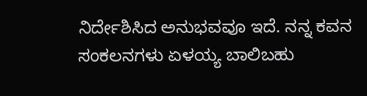ನಿರ್ದೇಶಿಸಿದ ಅನುಭವವೂ ಇದೆ. ನನ್ನ ಕವನ ಸಂಕಲನಗಳು ಏಳಯ್ಯ ಬಾಲಿಬಹು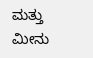ಮತ್ತು ಮೀನು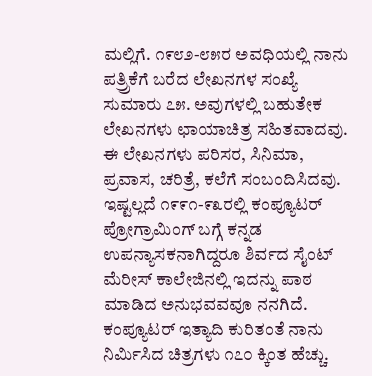ಮಲ್ಲಿಗೆ. ೧೯೮೨-೮೫ರ ಅವಧಿಯಲ್ಲಿ ನಾನು ಪತ್ರ್ರಿಕೆಗೆ ಬರೆದ ಲೇಖನಗಳ ಸಂಖ್ಯೆ ಸುಮಾರು ೭೫. ಅವುಗಳಲ್ಲಿ ಬಹುತೇಕ ಲೇಖನಗಳು ಛಾಯಾಚಿತ್ರ ಸಹಿತವಾದವು. ಈ ಲೇಖನಗಳು ಪರಿಸರ, ಸಿನಿಮಾ, ಪ್ರವಾಸ, ಚರಿತ್ರೆ, ಕಲೆಗೆ ಸಂಬಂದಿಸಿದವು. ಇಷ್ಟಲ್ಲದೆ ೧೯೯೧-೯೩ರಲ್ಲಿ ಕಂಪ್ಯೂಟರ್ ಪ್ರೋಗ್ರಾಮಿಂಗ್ ಬಗ್ಗೆ ಕನ್ನಡ ಉಪನ್ಯಾಸಕನಾಗಿದ್ದರೂ ಶಿರ್ವದ ಸೈಂಟ್ ಮೆರೀಸ್ ಕಾಲೇಜಿನಲ್ಲಿ ಇದನ್ನು ಪಾಠ ಮಾಡಿದ ಅನುಭವವವೂ ನನಗಿದೆ. ಕಂಪ್ಯೂಟರ್ ಇತ್ಯಾದಿ ಕುರಿತಂತೆ ನಾನು ನಿರ್ಮಿಸಿದ ಚಿತ್ರಗಳು ೧೭೦ ಕ್ಕಿಂತ ಹೆಚ್ಚು.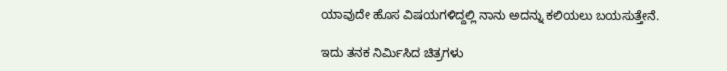ಯಾವುದೇ ಹೊಸ ವಿಷಯಗಳಿದ್ದಲ್ಲಿ ನಾನು ಅದನ್ನು ಕಲಿಯಲು ಬಯಸುತ್ತೇನೆ.

ಇದು ತನಕ ನಿರ್ಮಿಸಿದ ಚಿತ್ರಗಳು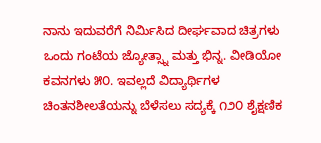ನಾನು ಇದುವರೆಗೆ ನಿರ್ಮಿಸಿದ ದೀರ್ಘವಾದ ಚಿತ್ರಗಳು ಒಂದು ಗಂಟೆಯ ಜ್ಯೋತ್ಸ್ನಾ ಮತ್ತು ಭಿನ್ನ. ವೀಡಿಯೋ ಕವನಗಳು ೫೦. ಇವಲ್ಲದೆ ವಿದ್ಯಾರ್ಥಿಗಳ ಚಿಂತನಶೀಲತೆಯನ್ನು ಬೆಳೆಸಲು ಸದ್ಯಕ್ಕೆ ೧೨೦ ಶೈಕ್ಷಣಿಕ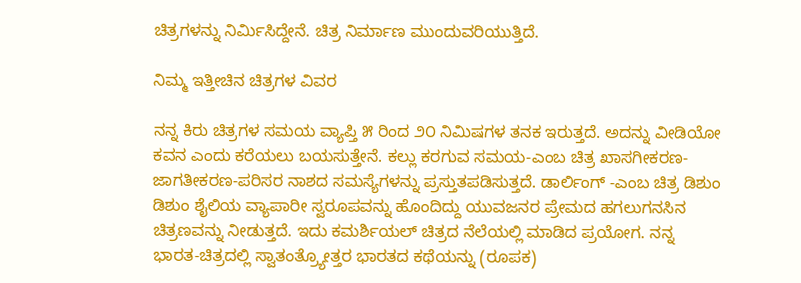ಚಿತ್ರಗಳನ್ನು ನಿರ್ಮಿಸಿದ್ದೇನೆ. ಚಿತ್ರ ನಿರ್ಮಾಣ ಮುಂದುವರಿಯುತ್ತಿದೆ.

ನಿಮ್ಮ ಇತ್ತೀಚಿನ ಚಿತ್ರಗಳ ವಿವರ

ನನ್ನ ಕಿರು ಚಿತ್ರಗಳ ಸಮಯ ವ್ಯಾಪ್ತಿ ೫ ರಿಂದ ೨೦ ನಿಮಿಷಗಳ ತನಕ ಇರುತ್ತದೆ. ಅದನ್ನು ವೀಡಿಯೋ ಕವನ ಎಂದು ಕರೆಯಲು ಬಯಸುತ್ತೇನೆ. ಕಲ್ಲು ಕರಗುವ ಸಮಯ-ಎಂಬ ಚಿತ್ರ ಖಾಸಗೀಕರಣ-ಜಾಗತೀಕರಣ-ಪರಿಸರ ನಾಶದ ಸಮಸ್ಯೆಗಳನ್ನು ಪ್ರಸ್ತುತಪಡಿಸುತ್ತದೆ. ಡಾರ್ಲಿಂಗ್ -ಎಂಬ ಚಿತ್ರ ಡಿಶುಂ ಡಿಶುಂ ಶೈಲಿಯ ವ್ಯಾಪಾರೀ ಸ್ವರೂಪವನ್ನು ಹೊಂದಿದ್ದು ಯುವಜನರ ಪ್ರೇಮದ ಹಗಲುಗನಸಿನ ಚಿತ್ರಣವನ್ನು ನೀಡುತ್ತದೆ. ಇದು ಕಮರ್ಶಿಯಲ್ ಚಿತ್ರದ ನೆಲೆಯಲ್ಲಿ ಮಾಡಿದ ಪ್ರಯೋಗ. ನನ್ನ ಭಾರತ-ಚಿತ್ರದಲ್ಲಿ ಸ್ವಾತಂತ್ರ್ಯೋತ್ತರ ಭಾರತದ ಕಥೆಯನ್ನು (ರೂಪಕ)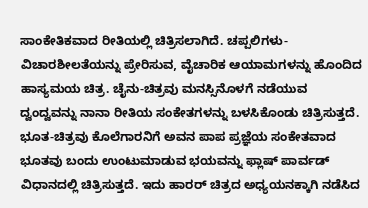ಸಾಂಕೇತಿಕವಾದ ರೀತಿಯಲ್ಲಿ ಚಿತ್ರಿಸಲಾಗಿದೆ. ಚಪ್ಪಲಿಗಳು-ವಿಚಾರಶೀಲತೆಯನ್ನು ಪ್ರೇರಿಸುವ, ವೈಚಾರಿಕ ಆಯಾಮಗಳನ್ನು ಹೊಂದಿದ ಹಾಸ್ಯಮಯ ಚಿತ್ರ. ಚೈನು-ಚಿತ್ರವು ಮನಸ್ಸಿನೊಳಗೆ ನಡೆಯುವ ದ್ವಂದ್ವವನ್ನು ನಾನಾ ರೀತಿಯ ಸಂಕೇತಗಳನ್ನು ಬಳಸಿಕೊಂಡು ಚಿತ್ರಿಸುತ್ತದೆ. ಭೂತ-ಚಿತ್ರವು ಕೊಲೆಗಾರನಿಗೆ ಅವನ ಪಾಪ ಪ್ರಜ್ಞೆಯ ಸಂಕೇತವಾದ ಭೂತವು ಬಂದು ಉಂಟುಮಾಡುವ ಭಯವನ್ನು ಫ್ಲಾಷ್ ಪಾರ್ವಡ್ ವಿಧಾನದಲ್ಲಿ ಚಿತ್ರಿಸುತ್ತದೆ. ಇದು ಹಾರರ್ ಚಿತ್ರದ ಅಧ್ಯಯನಕ್ಕಾಗಿ ನಡೆಸಿದ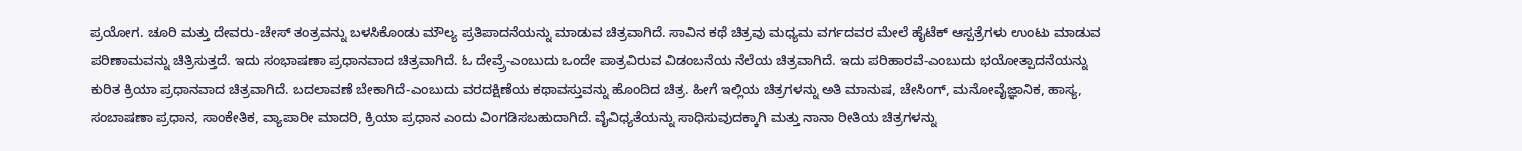ಪ್ರಯೋಗ. ಚೂರಿ ಮತ್ತು ದೇವರು-ಚೇಸ್ ತಂತ್ರವನ್ನು ಬಳಸಿಕೊಂಡು ಮೌಲ್ಯ ಪ್ರತಿಪಾದನೆಯನ್ನು ಮಾಡುವ ಚಿತ್ರವಾಗಿದೆ. ಸಾವಿನ ಕಥೆ ಚಿತ್ರವು ಮಧ್ಯಮ ವರ್ಗದವರ ಮೇಲೆ ಹೈಟೆಕ್ ಆಸ್ಪತ್ರೆಗಳು ಉಂಟು ಮಾಡುವ ಪರಿಣಾಮವನ್ನು ಚಿತ್ರಿಸುತ್ತದೆ. ಇದು ಸಂಭಾಷಣಾ ಪ್ರಧಾನವಾದ ಚಿತ್ರವಾಗಿದೆ. ಓ ದೇವ್ರ್ರೆ-ಎಂಬುದು ಒಂದೇ ಪಾತ್ರವಿರುವ ವಿಡಂಬನೆಯ ನೆಲೆಯ ಚಿತ್ರವಾಗಿದೆ. ಇದು ಪರಿಹಾರವೆ-ಎಂಬುದು ಭಯೋತ್ಪಾದನೆಯನ್ನು ಕುರಿತ ಕ್ರಿಯಾ ಪ್ರಧಾನವಾದ ಚಿತ್ರವಾಗಿದೆ. ಬದಲಾವಣೆ ಬೇಕಾಗಿದೆ-ಎಂಬುದು ವರದಕ್ಷಿಣೆಯ ಕಥಾವಸ್ತುವನ್ನು ಹೊಂದಿದ ಚಿತ್ರ. ಹೀಗೆ ಇಲ್ಲಿಯ ಚಿತ್ರಗಳನ್ನು ಅತಿ ಮಾನುಷ, ಚೇಸಿಂಗ್, ಮನೋವೈಜ್ಞಾನಿಕ, ಹಾಸ್ಯ, ಸಂಬಾಷಣಾ ಪ್ರಧಾನ, ಸಾಂಕೇತಿಕ, ವ್ಯಾಪಾರೀ ಮಾದರಿ, ಕ್ರಿಯಾ ಪ್ರಧಾನ ಎಂದು ವಿಂಗಡಿಸಬಹುದಾಗಿದೆ. ವೈವಿಧ್ಯತೆಯನ್ನು ಸಾಧಿಸುವುದಕ್ಕಾಗಿ ಮತ್ತು ನಾನಾ ರೀತಿಯ ಚಿತ್ರಗಳನ್ನು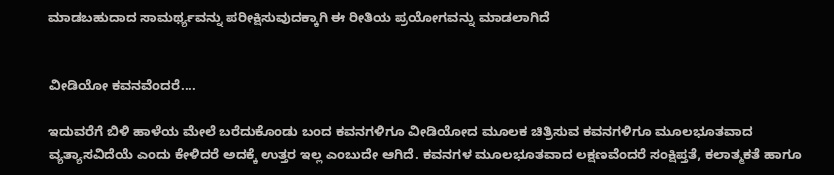ಮಾಡಬಹುದಾದ ಸಾಮರ್ಥ್ಯವನ್ನು ಪರೀಕ್ಷಿಸುವುದಕ್ಕಾಗಿ ಈ ರೀತಿಯ ಪ್ರಯೋಗವನ್ನು ಮಾಡಲಾಗಿದೆ


ವೀಡಿಯೋ ಕವನವೆಂದರೆ....

ಇದುವರೆಗೆ ಬಿಳಿ ಹಾಳೆಯ ಮೇಲೆ ಬರೆದುಕೊಂಡು ಬಂದ ಕವನಗಳಿಗೂ ವೀಡಿಯೋದ ಮೂಲಕ ಚಿತ್ರಿಸುವ ಕವನಗಳಿಗೂ ಮೂಲಭೂತವಾದ ವ್ಯತ್ಯಾಸವಿದೆಯೆ ಎಂದು ಕೇಳಿದರೆ ಅದಕ್ಕೆ ಉತ್ತರ ಇಲ್ಲ ಎಂಬುದೇ ಆಗಿದೆ. ಕವನಗಳ ಮೂಲಭೂತವಾದ ಲಕ್ಷಣವೆಂದರೆ ಸಂಕ್ಷಿಪ್ತತೆ, ಕಲಾತ್ಮಕತೆ ಹಾಗೂ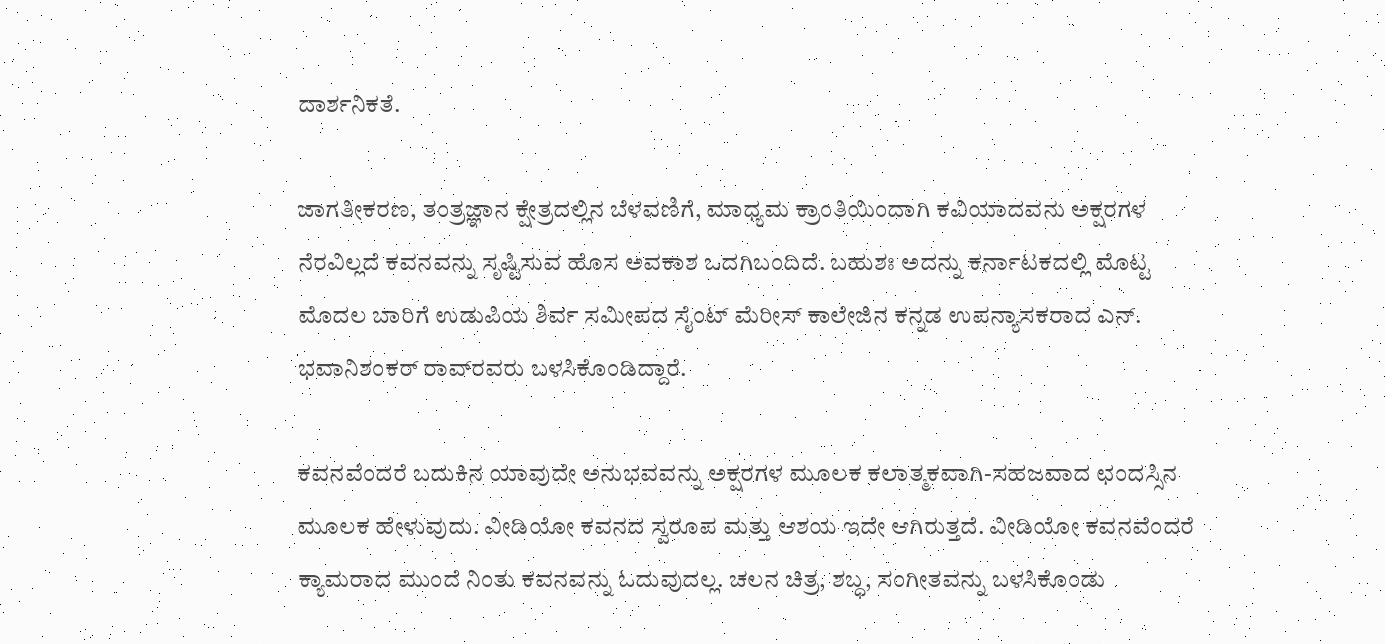ದಾರ್ಶನಿಕತೆ.

ಜಾಗತೀಕರಣ, ತಂತ್ರಜ್ಞಾನ ಕ್ಷೇತ್ರದಲ್ಲಿನ ಬೆಳವಣಿಗೆ, ಮಾಧ್ಯಮ ಕ್ರಾಂತಿಯಿಂದಾಗಿ ಕವಿಯಾದವನು ಅಕ್ಷರಗಳ ನೆರವಿಲ್ಲದೆ ಕವನವನ್ನು ಸೃಷ್ಟಿಸುವ ಹೊಸ ಅವಕಾಶ ಒದಗಿಬಂದಿದೆ. ಬಹುಶಃ ಅದನ್ನು ಕರ್ನಾಟಕದಲ್ಲಿ ಮೊಟ್ಟ ಮೊದಲ ಬಾರಿಗೆ ಉಡುಪಿಯ ಶಿರ್ವ ಸಮೀಪದ ಸೈಂಟ್ ಮೆರೀಸ್ ಕಾಲೇಜಿನ ಕನ್ನಡ ಉಪನ್ಯಾಸಕರಾದ ಎನ್. ಭವಾನಿಶಂಕರ್ ರಾವ್‌ರವರು ಬಳಸಿಕೊಂಡಿದ್ದಾರೆ.

ಕವನವೆಂದರೆ ಬದುಕಿನ ಯಾವುದೇ ಅನುಭವವನ್ನು ಅಕ್ಷರಗಳ ಮೂಲಕ ಕಲಾತ್ಮಕವಾಗಿ-ಸಹಜವಾದ ಛಂದಸ್ಸಿನ ಮೂಲಕ ಹೇಳುವುದು. ವೀಡಿಯೋ ಕವನದ ಸ್ವರೂಪ ಮತ್ತು ಆಶಯ ಇದೇ ಆಗಿರುತ್ತದೆ. ವೀಡಿಯೋ ಕವನವೆಂದರೆ ಕ್ಯಾಮರಾದ ಮುಂದೆ ನಿಂತು ಕವನವನ್ನು ಓದುವುದಲ್ಲ. ಚಲನ ಚಿತ್ರ, ಶಬ್ಧ, ಸಂಗೀತವನ್ನು ಬಳಸಿಕೊಂಡು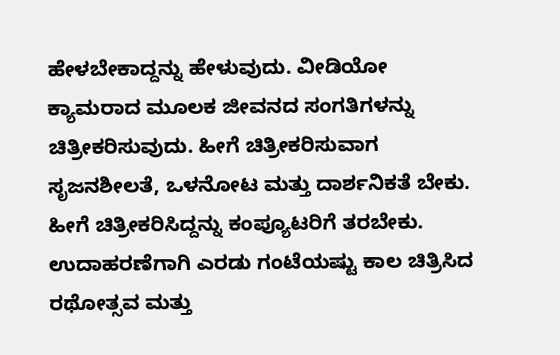ಹೇಳಬೇಕಾದ್ದನ್ನು ಹೇಳುವುದು. ವೀಡಿಯೋ ಕ್ಯಾಮರಾದ ಮೂಲಕ ಜೀವನದ ಸಂಗತಿಗಳನ್ನು ಚಿತ್ರೀಕರಿಸುವುದು. ಹೀಗೆ ಚಿತ್ರೀಕರಿಸುವಾಗ ಸೃಜನಶೀಲತೆ, ಒಳನೋಟ ಮತ್ತು ದಾರ್ಶನಿಕತೆ ಬೇಕು. ಹೀಗೆ ಚಿತ್ರೀಕರಿಸಿದ್ದನ್ನು ಕಂಪ್ಯೂಟರಿಗೆ ತರಬೇಕು. ಉದಾಹರಣೆಗಾಗಿ ಎರಡು ಗಂಟೆಯಷ್ಟು ಕಾಲ ಚಿತ್ರಿಸಿದ ರಥೋತ್ಸವ ಮತ್ತು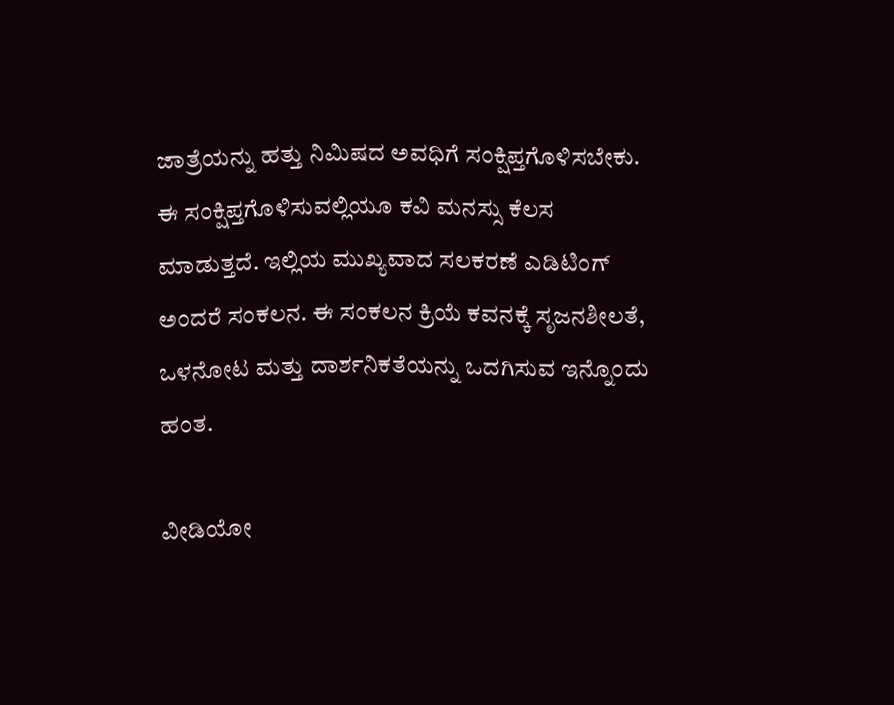ಜಾತ್ರೆಯನ್ನು ಹತ್ತು ನಿಮಿಷದ ಅವಧಿಗೆ ಸಂಕ್ಷಿಪ್ತಗೊಳಿಸಬೇಕು. ಈ ಸಂಕ್ಷಿಪ್ತಗೊಳಿಸುವಲ್ಲಿಯೂ ಕವಿ ಮನಸ್ಸು ಕೆಲಸ ಮಾಡುತ್ತದೆ. ಇಲ್ಲಿಯ ಮುಖ್ಯವಾದ ಸಲಕರಣೆ ಎಡಿಟಿಂಗ್ ಅಂದರೆ ಸಂಕಲನ. ಈ ಸಂಕಲನ ಕ್ರಿಯೆ ಕವನಕ್ಕೆ ಸೃಜನಶೀಲತೆ, ಒಳನೋಟ ಮತ್ತು ದಾರ್ಶನಿಕತೆಯನ್ನು ಒದಗಿಸುವ ಇನ್ನೊಂದು ಹಂತ.

ವೀಡಿಯೋ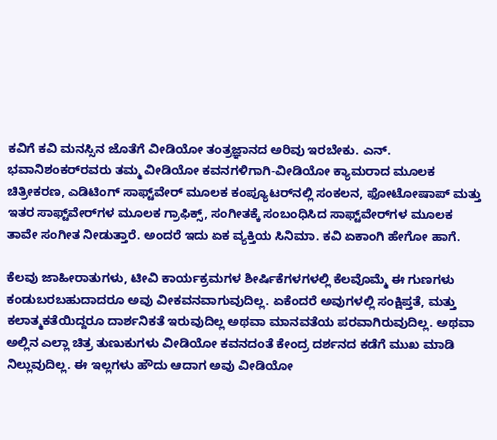ಕವಿಗೆ ಕವಿ ಮನಸ್ಸಿನ ಜೊತೆಗೆ ವೀಡಿಯೋ ತಂತ್ರಜ್ಞಾನದ ಅರಿವು ಇರಬೇಕು. ಎನ್. ಭವಾನಿಶಂಕರ್‌ರವರು ತಮ್ಮ ವೀಡಿಯೋ ಕವನಗಳಿಗಾಗಿ-ವೀಡಿಯೋ ಕ್ಯಾಮರಾದ ಮೂಲಕ ಚಿತ್ರೀಕರಣ, ಎಡಿಟಿಂಗ್ ಸಾಫ್ಟ್‌ವೇರ್ ಮೂಲಕ ಕಂಪ್ಯೂಟರ್‌ನಲ್ಲಿ ಸಂಕಲನ, ಫೋಟೋಷಾಪ್ ಮತ್ತು ಇತರ ಸಾಫ್ಟ್‌ವೇರ್‌ಗಳ ಮೂಲಕ ಗ್ರಾಫಿಕ್ಸ್, ಸಂಗೀತಕ್ಕೆ ಸಂಬಂಧಿಸಿದ ಸಾಫ್ಟ್‌ವೇರ್‌ಗಳ ಮೂಲಕ ತಾವೇ ಸಂಗೀತ ನೀಡುತ್ತಾರೆ. ಅಂದರೆ ಇದು ಏಕ ವ್ಯಕ್ತಿಯ ಸಿನಿಮಾ. ಕವಿ ಏಕಾಂಗಿ ಹೇಗೋ ಹಾಗೆ.

ಕೆಲವು ಜಾಹೀರಾತುಗಳು, ಟೀವಿ ಕಾರ್ಯಕ್ರಮಗಳ ಶೀರ್ಷಿಕೆಗಳಗಳಲ್ಲಿ ಕೆಲವೊಮ್ಮೆ ಈ ಗುಣಗಳು ಕಂಡುಬರಬಹುದಾದರೂ ಅವು ವೀಕವನವಾಗುವುದಿಲ್ಲ. ಏಕೆಂದರೆ ಅವುಗಳಲ್ಲಿ ಸಂಕ್ಷಿಪ್ತತೆ, ಮತ್ತು ಕಲಾತ್ಮಕತೆಯಿದ್ದರೂ ದಾರ್ಶನಿಕತೆ ಇರುವುದಿಲ್ಲ ಅಥವಾ ಮಾನವತೆಯ ಪರವಾಗಿರುವುದಿಲ್ಲ. ಅಥವಾ ಅಲ್ಲಿನ ಎಲ್ಲಾ ಚಿತ್ರ ತುಣುಕುಗಳು ವೀಡಿಯೋ ಕವನದಂತೆ ಕೇಂದ್ರ ದರ್ಶನದ ಕಡೆಗೆ ಮುಖ ಮಾಡಿ ನಿಲ್ಲುವುದಿಲ್ಲ. ಈ ಇಲ್ಲಗಳು ಹೌದು ಆದಾಗ ಅವು ವೀಡಿಯೋ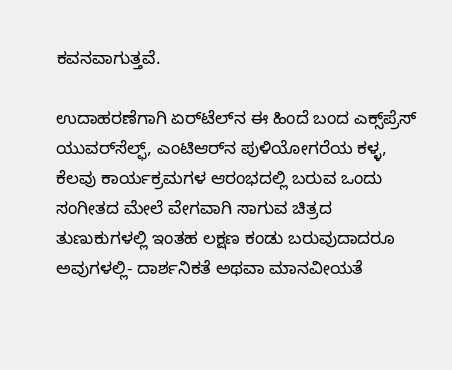ಕವನವಾಗುತ್ತವೆ.

ಉದಾಹರಣೆಗಾಗಿ ಏರ್‌ಟೆಲ್‌ನ ಈ ಹಿಂದೆ ಬಂದ ಎಕ್ಸ್‌ಪ್ರೆಸ್ ಯುವರ್‌ಸೆಲ್ಫ್, ಎಂಟಿ‌ಆರ್‌ನ ಪುಳಿಯೋಗರೆಯ ಕಳ್ಳ, ಕೆಲವು ಕಾರ್ಯಕ್ರಮಗಳ ಆರಂಭದಲ್ಲಿ ಬರುವ ಒಂದು ಸಂಗೀತದ ಮೇಲೆ ವೇಗವಾಗಿ ಸಾಗುವ ಚಿತ್ರದ ತುಣುಕುಗಳಲ್ಲಿ ಇಂತಹ ಲಕ್ಷಣ ಕಂಡು ಬರುವುದಾದರೂ ಅವುಗಳಲ್ಲಿ- ದಾರ್ಶನಿಕತೆ ಅಥವಾ ಮಾನವೀಯತೆ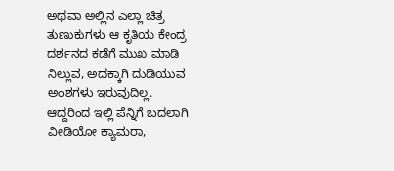ಅಥವಾ ಅಲ್ಲಿನ ಎಲ್ಲಾ ಚಿತ್ರ ತುಣುಕುಗಳು ಆ ಕೃತಿಯ ಕೇಂದ್ರ ದರ್ಶನದ ಕಡೆಗೆ ಮುಖ ಮಾಡಿ ನಿಲ್ಲುವ, ಅದಕ್ಕಾಗಿ ದುಡಿಯುವ ಅಂಶಗಳು ಇರುವುದಿಲ್ಲ.
ಆದ್ದರಿಂದ ಇಲ್ಲಿ ಪೆನ್ನಿಗೆ ಬದಲಾಗಿ ವೀಡಿಯೋ ಕ್ಯಾಮರಾ,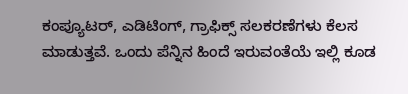ಕಂಪ್ಯೂಟರ್, ಎಡಿಟಿಂಗ್, ಗ್ರಾಫಿಕ್ಸ್ ಸಲಕರಣೆಗಳು ಕೆಲಸ ಮಾಡುತ್ತವೆ. ಒಂದು ಪೆನ್ನಿನ ಹಿಂದೆ ಇರುವಂತೆಯೆ ಇಲ್ಲಿ ಕೂಡ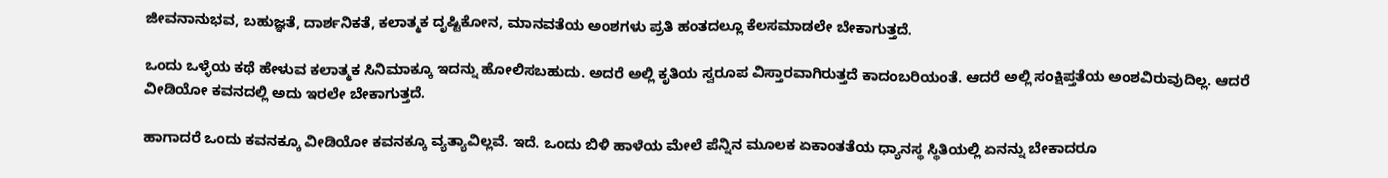ಜೀವನಾನುಭವ, ಬಹುಜ್ಞತೆ, ದಾರ್ಶನಿಕತೆ, ಕಲಾತ್ಮಕ ದೃಷ್ಟಿಕೋನ, ಮಾನವತೆಯ ಅಂಶಗಳು ಪ್ರತಿ ಹಂತದಲ್ಲೂ ಕೆಲಸಮಾಡಲೇ ಬೇಕಾಗುತ್ತದೆ.

ಒಂದು ಒಳ್ಳೆಯ ಕಥೆ ಹೇಳುವ ಕಲಾತ್ಮಕ ಸಿನಿಮಾಕ್ಕೂ ಇದನ್ನು ಹೋಲಿಸಬಹುದು. ಅದರೆ ಅಲ್ಲಿ ಕೃತಿಯ ಸ್ವರೂಪ ವಿಸ್ತಾರವಾಗಿರುತ್ತದೆ ಕಾದಂಬರಿಯಂತೆ. ಆದರೆ ಅಲ್ಲಿ ಸಂಕ್ಷಿಪ್ತತೆಯ ಅಂಶವಿರುವುದಿಲ್ಲ. ಆದರೆ ವೀಡಿಯೋ ಕವನದಲ್ಲಿ ಅದು ಇರಲೇ ಬೇಕಾಗುತ್ತದೆ.

ಹಾಗಾದರೆ ಒಂದು ಕವನಕ್ಕೂ ವೀಡಿಯೋ ಕವನಕ್ಕೂ ವ್ಯತ್ಯಾವಿಲ್ಲವೆ. ಇದೆ. ಒಂದು ಬಿಳಿ ಹಾಳೆಯ ಮೇಲೆ ಪೆನ್ನಿನ ಮೂಲಕ ಏಕಾಂತತೆಯ ಧ್ಯಾನಸ್ಥ ಸ್ಥಿತಿಯಲ್ಲಿ ಏನನ್ನು ಬೇಕಾದರೂ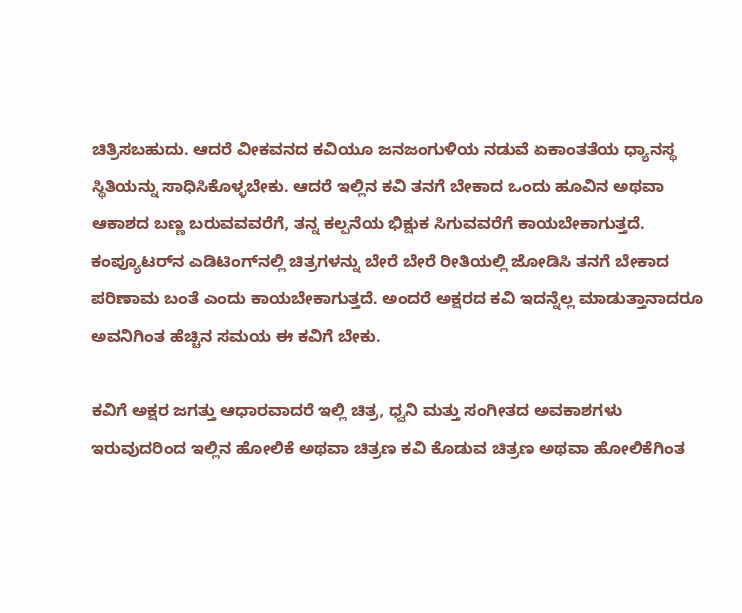ಚಿತ್ರಿಸಬಹುದು. ಆದರೆ ವೀಕವನದ ಕವಿಯೂ ಜನಜಂಗುಳಿಯ ನಡುವೆ ಏಕಾಂತತೆಯ ಧ್ಯಾನಸ್ಥ ಸ್ಥಿತಿಯನ್ನು ಸಾಧಿಸಿಕೊಳ್ಳಬೇಕು. ಆದರೆ ಇಲ್ಲಿನ ಕವಿ ತನಗೆ ಬೇಕಾದ ಒಂದು ಹೂವಿನ ಅಥವಾ ಆಕಾಶದ ಬಣ್ಣ ಬರುವವವರೆಗೆ, ತನ್ನ ಕಲ್ಪನೆಯ ಭಿಕ್ಷುಕ ಸಿಗುವವರೆಗೆ ಕಾಯಬೇಕಾಗುತ್ತದೆ. ಕಂಪ್ಯೂಟರ್‌ನ ಎಡಿಟಿಂಗ್‌ನಲ್ಲಿ ಚಿತ್ರಗಳನ್ನು ಬೇರೆ ಬೇರೆ ರೀತಿಯಲ್ಲಿ ಜೋಡಿಸಿ ತನಗೆ ಬೇಕಾದ ಪರಿಣಾಮ ಬಂತೆ ಎಂದು ಕಾಯಬೇಕಾಗುತ್ತದೆ. ಅಂದರೆ ಅಕ್ಷರದ ಕವಿ ಇದನ್ನೆಲ್ಲ ಮಾಡುತ್ತಾನಾದರೂ ಅವನಿಗಿಂತ ಹೆಚ್ಚಿನ ಸಮಯ ಈ ಕವಿಗೆ ಬೇಕು.

ಕವಿಗೆ ಅಕ್ಷರ ಜಗತ್ತು ಆಧಾರವಾದರೆ ಇಲ್ಲಿ ಚಿತ್ರ, ಧ್ವನಿ ಮತ್ತು ಸಂಗೀತದ ಅವಕಾಶಗಳು ಇರುವುದರಿಂದ ಇಲ್ಲಿನ ಹೋಲಿಕೆ ಅಥವಾ ಚಿತ್ರಣ ಕವಿ ಕೊಡುವ ಚಿತ್ರಣ ಅಥವಾ ಹೋಲಿಕೆಗಿಂತ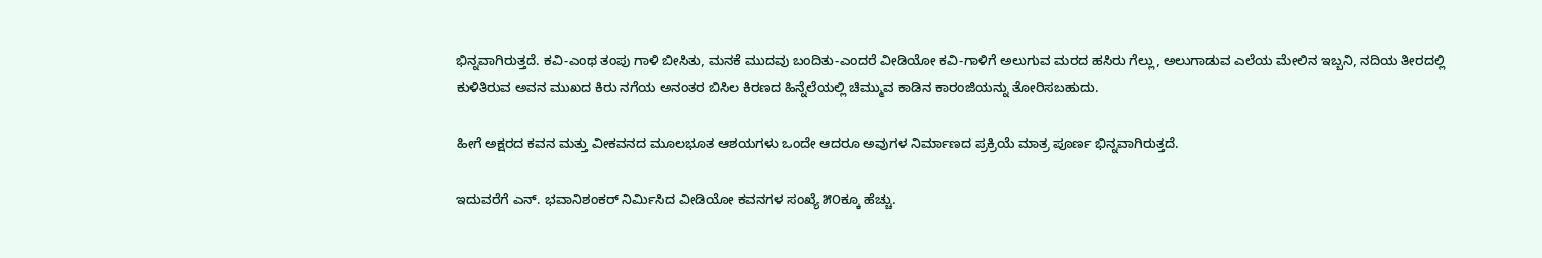ಭಿನ್ನವಾಗಿರುತ್ತದೆ. ಕವಿ-ಎಂಥ ತಂಪು ಗಾಳಿ ಬೀಸಿತು, ಮನಕೆ ಮುದವು ಬಂದಿತು-ಎಂದರೆ ವೀಡಿಯೋ ಕವಿ-ಗಾಳಿಗೆ ಅಲುಗುವ ಮರದ ಹಸಿರು ಗೆಲ್ಲು, ಅಲುಗಾಡುವ ಎಲೆಯ ಮೇಲಿನ ಇಬ್ಬನಿ, ನದಿಯ ತೀರದಲ್ಲಿ ಕುಳಿತಿರುವ ಅವನ ಮುಖದ ಕಿರು ನಗೆಯ ಅನಂತರ ಬಿಸಿಲ ಕಿರಣದ ಹಿನ್ನೆಲೆಯಲ್ಲಿ ಚಿಮ್ಮುವ ಕಾಡಿನ ಕಾರಂಜಿಯನ್ನು ತೋರಿಸಬಹುದು.

ಹೀಗೆ ಅಕ್ಷರದ ಕವನ ಮತ್ತು ವೀಕವನದ ಮೂಲಭೂತ ಆಶಯಗಳು ಒಂದೇ ಆದರೂ ಅವುಗಳ ನಿರ್ಮಾಣದ ಪ್ರಕ್ರಿಯೆ ಮಾತ್ರ ಪೂರ್ಣ ಭಿನ್ನವಾಗಿರುತ್ತದೆ.

ಇದುವರೆಗೆ ಎನ್. ಭವಾನಿಶಂಕರ್ ನಿರ್ಮಿಸಿದ ವೀಡಿಯೋ ಕವನಗಳ ಸಂಖ್ಯೆ ೫೦ಕ್ಕೂ ಹೆಚ್ಚು.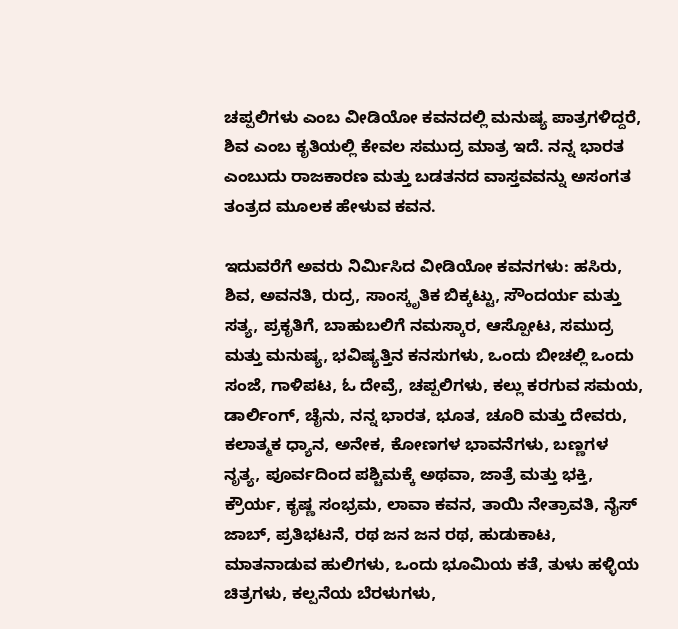ಚಪ್ಪಲಿಗಳು ಎಂಬ ವೀಡಿಯೋ ಕವನದಲ್ಲಿ ಮನುಷ್ಯ ಪಾತ್ರಗಳಿದ್ದರೆ, ಶಿವ ಎಂಬ ಕೃತಿಯಲ್ಲಿ ಕೇವಲ ಸಮುದ್ರ ಮಾತ್ರ ಇದೆ. ನನ್ನ ಭಾರತ ಎಂಬುದು ರಾಜಕಾರಣ ಮತ್ತು ಬಡತನದ ವಾಸ್ತವವನ್ನು ಅಸಂಗತ ತಂತ್ರದ ಮೂಲಕ ಹೇಳುವ ಕವನ.

ಇದುವರೆಗೆ ಅವರು ನಿರ್ಮಿಸಿದ ವೀಡಿಯೋ ಕವನಗಳು: ಹಸಿರು, ಶಿವ, ಅವನತಿ, ರುದ್ರ, ಸಾಂಸ್ಕೃತಿಕ ಬಿಕ್ಕಟ್ಟು, ಸೌಂದರ್ಯ ಮತ್ತು ಸತ್ಯ, ಪ್ರಕೃತಿಗೆ, ಬಾಹುಬಲಿಗೆ ನಮಸ್ಕಾರ, ಆಸ್ಪೋಟ, ಸಮುದ್ರ ಮತ್ತು ಮನುಷ್ಯ, ಭವಿಷ್ಯತ್ತಿನ ಕನಸುಗಳು, ಒಂದು ಬೀಚಲ್ಲಿ ಒಂದು ಸಂಜೆ, ಗಾಳಿಪಟ, ಓ ದೇವ್ರೆ, ಚಪ್ಪಲಿಗಳು, ಕಲ್ಲು ಕರಗುವ ಸಮಯ, ಡಾರ್ಲಿಂಗ್, ಚೈನು, ನನ್ನ ಭಾರತ, ಭೂತ, ಚೂರಿ ಮತ್ತು ದೇವರು, ಕಲಾತ್ಮಕ ಧ್ಯಾನ, ಅನೇಕ, ಕೋಣಗಳ ಭಾವನೆಗಳು, ಬಣ್ಣಗಳ ನೃತ್ಯ, ಪೂರ್ವದಿಂದ ಪಶ್ಚಿಮಕ್ಕೆ ಅಥವಾ, ಜಾತ್ರೆ ಮತ್ತು ಭಕ್ತಿ, ಕ್ರೌರ್ಯ, ಕೃಷ್ಣ ಸಂಭ್ರಮ, ಲಾವಾ ಕವನ, ತಾಯಿ ನೇತ್ರಾವತಿ, ನೈಸ್ ಜಾಬ್, ಪ್ರತಿಭಟನೆ, ರಥ ಜನ ಜನ ರಥ, ಹುಡುಕಾಟ, ಮಾತನಾಡುವ ಹುಲಿಗಳು, ಒಂದು ಭೂಮಿಯ ಕತೆ, ತುಳು ಹಳ್ಳಿಯ ಚಿತ್ರಗಳು, ಕಲ್ಪನೆಯ ಬೆರಳುಗಳು,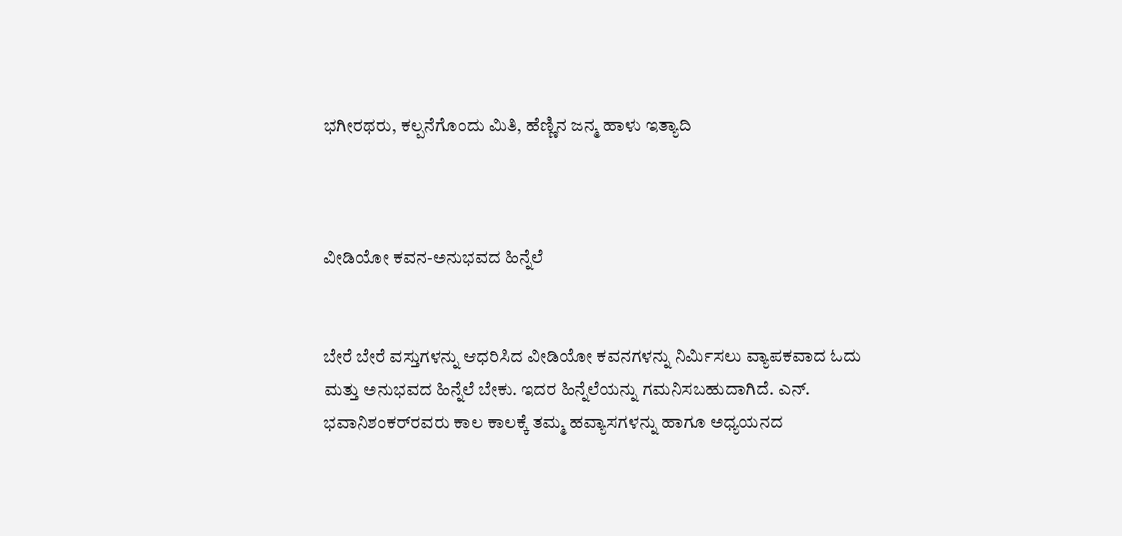ಭಗೀರಥರು, ಕಲ್ಪನೆಗೊಂದು ಮಿತಿ, ಹೆಣ್ಣಿನ ಜನ್ಮ ಹಾಳು ಇತ್ಯಾದಿ



ವೀಡಿಯೋ ಕವನ-ಅನುಭವದ ಹಿನ್ನೆಲೆ


ಬೇರೆ ಬೇರೆ ವಸ್ತುಗಳನ್ನು ಆಧರಿಸಿದ ವೀಡಿಯೋ ಕವನಗಳನ್ನು ನಿರ್ಮಿಸಲು ವ್ಯಾಪಕವಾದ ಓದು ಮತ್ತು ಅನುಭವದ ಹಿನ್ನೆಲೆ ಬೇಕು. ಇದರ ಹಿನ್ನೆಲೆಯನ್ನು ಗಮನಿಸಬಹುದಾಗಿದೆ. ಎನ್. ಭವಾನಿಶಂಕರ್‌ರವರು ಕಾಲ ಕಾಲಕ್ಕೆ ತಮ್ಮ ಹವ್ಯಾಸಗಳನ್ನು ಹಾಗೂ ಅಧ್ಯಯನದ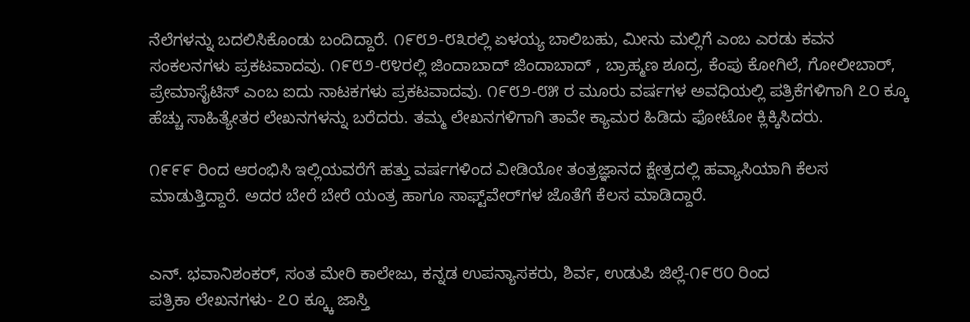ನೆಲೆಗಳನ್ನು ಬದಲಿಸಿಕೊಂಡು ಬಂದಿದ್ದಾರೆ. ೧೯೮೨-೮೩ರಲ್ಲಿ ಏಳಯ್ಯ ಬಾಲಿಬಹು, ಮೀನು ಮಲ್ಲಿಗೆ ಎಂಬ ಎರಡು ಕವನ ಸಂಕಲನಗಳು ಪ್ರಕಟವಾದವು. ೧೯೮೨-೮೪ರಲ್ಲಿ ಜಿಂದಾಬಾದ್ ಜಿಂದಾಬಾದ್ , ಬ್ರಾಹ್ಮಣ ಶೂದ್ರ, ಕೆಂಪು ಕೋಗಿಲೆ, ಗೋಲೀಬಾರ್, ಪ್ರೇಮಾಸೈಟಿಸ್ ಎಂಬ ಐದು ನಾಟಕಗಳು ಪ್ರಕಟವಾದವು. ೧೯೮೨-೮೫ ರ ಮೂರು ವರ್ಷಗಳ ಅವಧಿಯಲ್ಲಿ ಪತ್ರಿಕೆಗಳಿಗಾಗಿ ೭೦ ಕ್ಕೂ ಹೆಚ್ಚು ಸಾಹಿತ್ಯೇತರ ಲೇಖನಗಳನ್ನು ಬರೆದರು. ತಮ್ಮ ಲೇಖನಗಳಿಗಾಗಿ ತಾವೇ ಕ್ಯಾಮರ ಹಿಡಿದು ಫೋಟೋ ಕ್ಲಿಕ್ಕಿಸಿದರು.

೧೯೯೯ ರಿಂದ ಆರಂಭಿಸಿ ಇಲ್ಲಿಯವರೆಗೆ ಹತ್ತು ವರ್ಷಗಳಿಂದ ವೀಡಿಯೋ ತಂತ್ರಜ್ಞಾನದ ಕ್ಷೇತ್ರದಲ್ಲಿ ಹವ್ಯಾಸಿಯಾಗಿ ಕೆಲಸ ಮಾಡುತ್ತಿದ್ದಾರೆ. ಅದರ ಬೇರೆ ಬೇರೆ ಯಂತ್ರ ಹಾಗೂ ಸಾಫ್ಟ್‌ವೇರ್‌ಗಳ ಜೊತೆಗೆ ಕೆಲಸ ಮಾಡಿದ್ದಾರೆ.


ಎನ್. ಭವಾನಿಶಂಕರ್, ಸಂತ ಮೇರಿ ಕಾಲೇಜು, ಕನ್ನಡ ಉಪನ್ಯಾಸಕರು, ಶಿರ್ವ, ಉಡುಪಿ ಜಿಲ್ಲೆ-೧೯೮೦ ರಿಂದ
ಪತ್ರಿಕಾ ಲೇಖನಗಳು- ೭೦ ಕ್ಕ್ಕೂ ಜಾಸ್ತಿ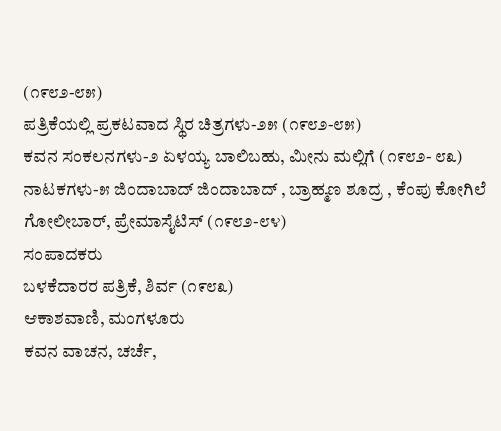(೧೯೮೨-೮೫)
ಪತ್ರಿಕೆಯಲ್ಲಿ ಪ್ರಕಟವಾದ ಸ್ಥಿರ ಚಿತ್ರಗಳು-೨೫ (೧೯೮೨-೮೫)
ಕವನ ಸಂಕಲನಗಳು-೨ ಏಳಯ್ಯ ಬಾಲಿಬಹು, ಮೀನು ಮಲ್ಲಿಗೆ (೧೯೮೨- ೮೩)
ನಾಟಕಗಳು-೫ ಜಿಂದಾಬಾದ್ ಜಿಂದಾಬಾದ್ , ಬ್ರಾಹ್ಮಣ ಶೂದ್ರ , ಕೆಂಪು ಕೋಗಿಲೆ
ಗೋಲೀಬಾರ್, ಪ್ರೇಮಾಸೈಟಿಸ್ (೧೯೮೨-೮೪)
ಸಂಪಾದಕರು
ಬಳಕೆದಾರರ ಪತ್ರಿಕೆ, ಶಿರ್ವ (೧೯೮೩)
ಆಕಾಶವಾಣಿ, ಮಂಗಳೂರು
ಕವನ ವಾಚನ, ಚರ್ಚೆ,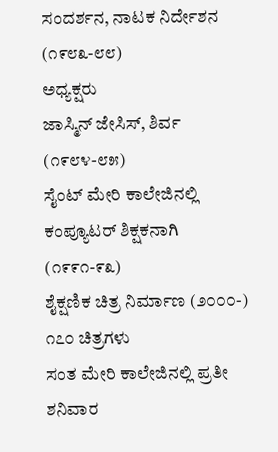ಸಂದರ್ಶನ, ನಾಟಕ ನಿರ್ದೇಶನ (೧೯೮೩-೮೮)
ಅಧ್ಯಕ್ಷರು
ಜಾಸ್ಮಿನ್ ಜೇಸಿಸ್, ಶಿರ್ವ (೧೯೮೪-೮೫)
ಸೈಂಟ್ ಮೇರಿ ಕಾಲೇಜಿನಲ್ಲಿ ಕಂಪ್ಯೂಟರ್ ಶಿಕ್ಷಕನಾಗಿ (೧೯೯೧-೯೩)
ಶೈಕ್ಷಣಿಕ ಚಿತ್ರ ನಿರ್ಮಾಣ (೨೦೦೦-) ೧೭೦ ಚಿತ್ರಗಳು
ಸಂತ ಮೇರಿ ಕಾಲೇಜಿನಲ್ಲಿ ಪ್ರತೀ ಶನಿವಾರ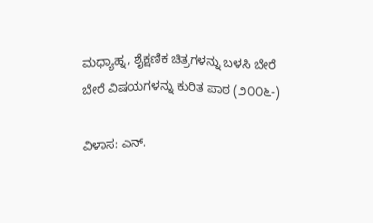ಮಧ್ಯಾಹ್ನ, ಶೈಕ್ಷಣಿಕ ಚಿತ್ರಗಳನ್ನು ಬಳಸಿ ಬೇರೆ ಬೇರೆ ವಿಷಯಗಳನ್ನು ಕುರಿತ ಪಾಠ (೨೦೦೬-)

ವಿಳಾಸ: ಎನ್.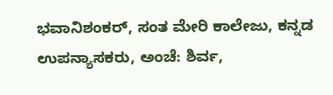ಭವಾನಿಶಂಕರ್, ಸಂತ ಮೇರಿ ಕಾಲೇಜು, ಕನ್ನಡ ಉಪನ್ಯಾಸಕರು, ಅಂಚೆ: ಶಿರ್ವ,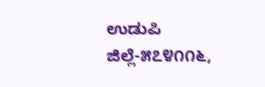ಉಡುಪಿ ಜಿಲ್ಲೆ-೫೭೪೧೧೬,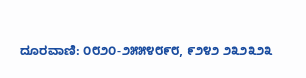ದೂರವಾಣಿ: ೦೮೨೦-೨೫೫೪೮೯೮, ೯೨೪೨ ೨೩೨೩೨೩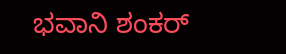ಭವಾನಿ ಶಂಕರ್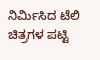ನಿರ್ಮಿಸಿದ ಟೆಲಿ ಚಿತ್ರಗಳ ಪಟ್ಟಿ